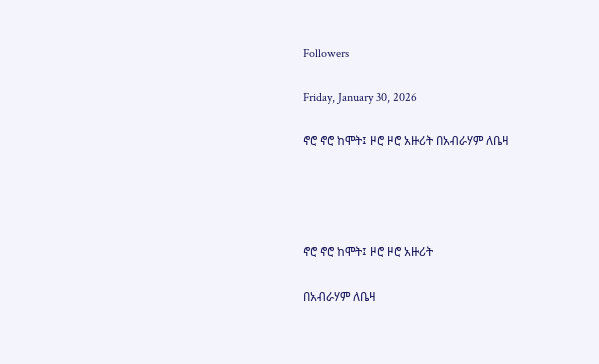Followers

Friday, January 30, 2026

ኖሮ ኖሮ ከሞት፤ ዞሮ ዞሮ አዙሪት በአብራሃም ለቤዛ




ኖሮ ኖሮ ከሞት፤ ዞሮ ዞሮ አዙሪት

በአብራሃም ለቤዛ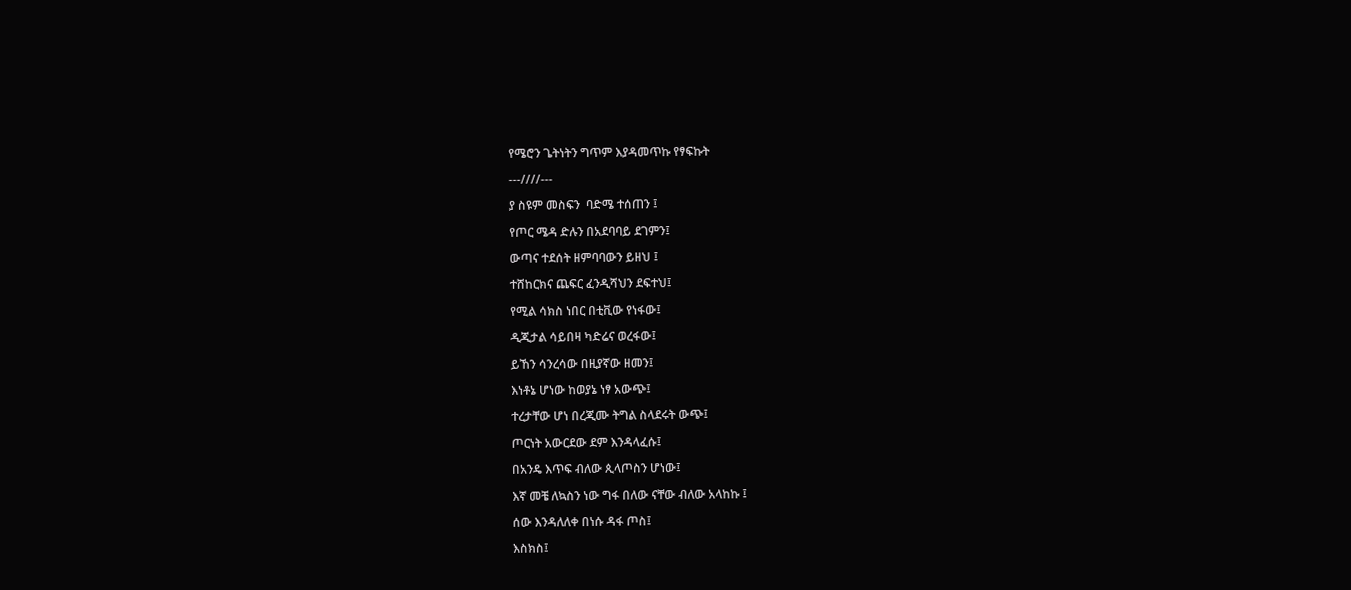የሜሮን ጌትነትን ግጥም እያዳመጥኩ የፃፍኩት

---////---

ያ ስዩም መስፍን  ባድሜ ተሰጠን ፤

የጦር ሜዳ ድሉን በአደባባይ ደገምን፤

ውጣና ተደሰት ዘምባባውን ይዘህ ፤

ተሸከርክና ጨፍር ፈንዲሻህን ደፍተህ፤

የሚል ሳክስ ነበር በቲቪው የነፋው፤

ዲጂታል ሳይበዛ ካድሬና ወረፋው፤

ይኸን ሳንረሳው በዚያኛው ዘመን፤

እነቶኔ ሆነው ከወያኔ ነፃ አውጭ፤

ተረታቸው ሆነ በረጂሙ ትግል ስላደሩት ውጭ፤

ጦርነት አውርደው ደም እንዳላፈሱ፤

በአንዴ እጥፍ ብለው ጲላጦስን ሆነው፤

እኛ መቼ ለኳስን ነው ግፋ በለው ናቸው ብለው አላከኩ ፤

ሰው እንዳለለቀ በነሱ ዳፋ ጦስ፤

እስክስ፤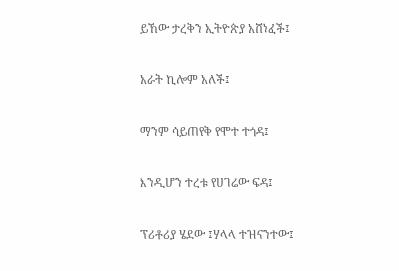ይኸው ታረቅን ኢትዮጵያ አሸነፈች፤

አራት ኪሎም አለች፤

ማንም ሳይጠየቅ የሞተ ተጎዳ፤

እንዲሆን ተረቱ የሀገሬው ፍዳ፤

ፕሪቶሪያ ሄደው ፤ሃላላ ተዝናንተው፤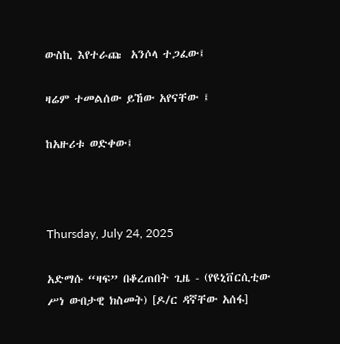ውስኪ እየተራጩ  አንሶላ ተጋፈው፤

ዛሬም ተመልሰው ይኸው አየናቸው ፤

ከአዙሪቱ ወድቀው፤



Thursday, July 24, 2025

አድማሱ “ዛፍ” በቆረጠበት ጊዜ - (የዩኒቨርሲቲው ሥነ ውበታዊ ክስመት) [ዶ/ር ዳኛቸው አሰፋ]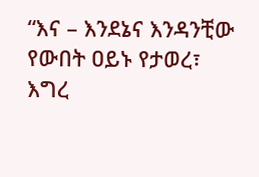“እና – እንደኔና እንዳንቺው የውበት ዐይኑ የታወረ፣
እግረ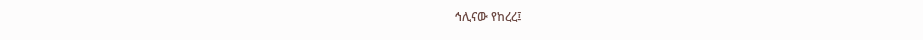ኅሊናው የከረረ፤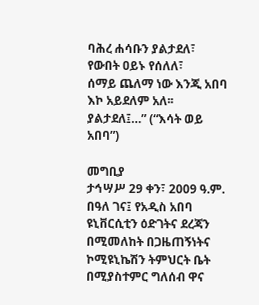ባሕረ ሐሳቡን ያልታደለ፣
የውበት ዐይኑ የሰለለ፣
ሰማይ ጨለማ ነው እንጂ አበባ እኮ አይደለም አለ፡፡
ያልታደለ፤…” (“እሳት ወይ አበባ”)

መግቢያ
ታኅሣሥ 29 ቀን፣ 2009 ዓ.ም. በዓለ ገና፤ የአዲስ አበባ ዩኒቨርሲቲን ዕድገትና ደረጃን በሚመለከት በጋዜጠኝነትና ኮሚዩኒኬሽን ትምህርት ቤት በሚያስተምር ግለሰብ ዋና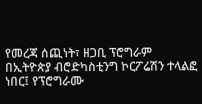የመረጃ ሰጪነት፣ ዘጋቢ ፕሮግራም በኢትዮጵያ ብሮድካስቲንግ ኮርፖሬሽን ተላልፎ ነበር፤ የፕሮግራሙ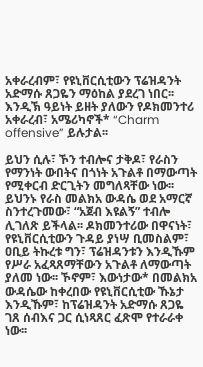አቀራረብም፣ የዩኒቨርሲቲውን ፕሬዝዳንት አድማሱ ጸጋዬን ማዕከል ያደረገ ነበር፡፡ እንዲኽ ዓይነት ይዘት ያለውን የዶክመንተሪ አቀራረብ፣ አሜሪካኖች* “Charm offensive” ይሉታል፡፡

ይህን ሲሉ፣ ኾን ተብሎና ታቅዶ፣ የራስን የማንነት ውበትና በጎነት አጉልቶ በማውጣት የሚቀርብ ድርጊትን መግለጻቸው ነው፡፡ ይህንኑ የራስ መልክአ ውዳሴ ወደ አማርኛ ስንተረጉመው፣ “አጀብ እዩልኝ” ተብሎ ሊገለጽ ይችላል፡፡ ዶክመንተሪው በዋናነት፣ የዩኒቨርሲቲውን ጉዳይ ያነሣ ቢመስልም፣ ዐቢይ ትኩረቱ ግን፣ ፕሬዝዳንቱን እንዲኹም የሥራ አፈጻጸማቸውን አጉልቶ ለማውጣት ያለመ ነው፡፡ ኾኖም፣ እውነታው* በመልክአ ውዳሴው ከቀረበው የዩኒቨርሲቲው ኹኔታ እንዲኹም፣ ከፕሬዝዳንት አድማሱ ጸጋዬ ገጸ ሰብእና ጋር ሲነጻጸር ፈጽሞ የተራራቀ ነው፡፡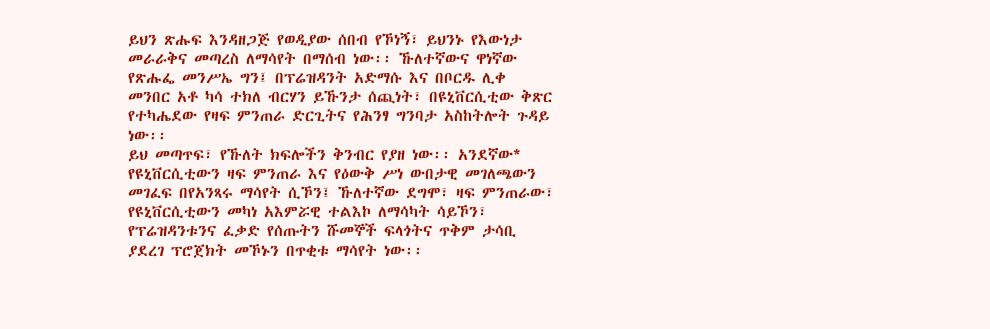ይህን ጽሑፍ እንዳዘጋጅ የወዲያው ሰበብ የኾነኝ፣ ይህንኑ የእውነታ መራራቅና መጣረስ ለማሳየት በማሰብ ነው፡፡ ኹለተኛውና ዋነኛው የጽሑፌ መንሥኤ ግን፤ በፕሬዝዳንት አድማሱ እና በቦርዱ ሊቀ መንበር አቶ ካሳ ተክለ ብርሃን ይኹንታ ሰጪነት፣ በዩኒቨርሲቲው ቅጽር የተካሔደው የዛፍ ምንጠራ ድርጊትና የሕንፃ ግንባታ አስከትሎት ጉዳይ ነው፡፡
ይህ መጣጥፍ፣ የኹለት ክፍሎችን ቅንብር የያዘ ነው፡፡ አንደኛው* የዩኒቨርሲቲውን ዛፍ ምንጠራ እና የዕውቅ ሥነ ውበታዊ መገለጫውን መገፈፍ በየአንጻሩ ማሳየት ሲኾን፤ ኹለተኛው ደግሞ፣ ዛፍ ምንጠራው፣ የዩኒቨርሲቲውን መካነ አእምሯዊ ተልእኮ ለማሳካት ሳይኾን፣ የፕሬዝዳንቱንና ፈቃድ የሰጡትን ሹመኞች ፍላጎትና ጥቅም ታሳቢ ያደረገ ፕሮጀክት መኾኑን በጥቂቱ ማሳየት ነው፡፡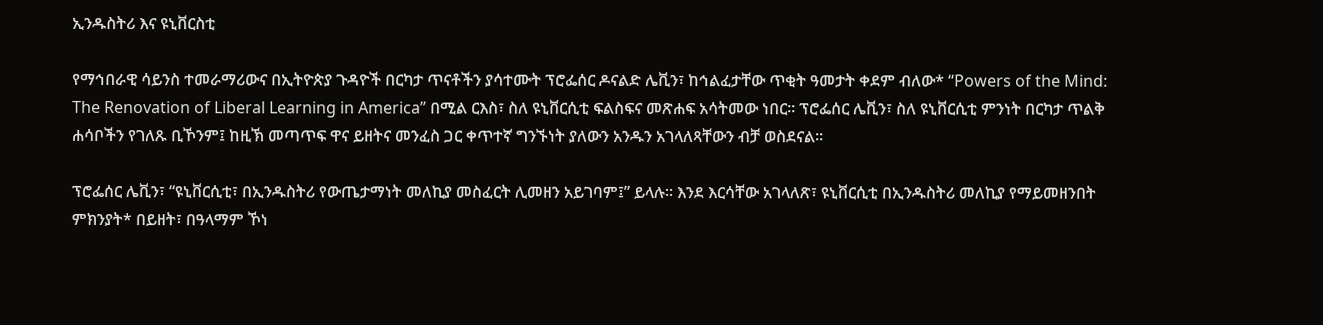ኢንዱስትሪ እና ዩኒቨርስቲ

የማኅበራዊ ሳይንስ ተመራማሪውና በኢትዮጵያ ጉዳዮች በርካታ ጥናቶችን ያሳተሙት ፕሮፌሰር ዶናልድ ሌቪን፣ ከኅልፈታቸው ጥቂት ዓመታት ቀደም ብለው* “Powers of the Mind: The Renovation of Liberal Learning in America” በሚል ርእስ፣ ስለ ዩኒቨርሲቲ ፍልስፍና መጽሐፍ አሳትመው ነበር፡፡ ፕሮፌሰር ሌቪን፣ ስለ ዩኒቨርሲቲ ምንነት በርካታ ጥልቅ ሐሳቦችን የገለጹ ቢኾንም፤ ከዚኽ መጣጥፍ ዋና ይዘትና መንፈስ ጋር ቀጥተኛ ግንኙነት ያለውን አንዱን አገላለጻቸውን ብቻ ወስደናል፡፡

ፕሮፌሰር ሌቪን፣ “ዩኒቨርሲቲ፣ በኢንዱስትሪ የውጤታማነት መለኪያ መስፈርት ሊመዘን አይገባም፤” ይላሉ፡፡ እንደ እርሳቸው አገላለጽ፣ ዩኒቨርሲቲ በኢንዱስትሪ መለኪያ የማይመዘንበት ምክንያት* በይዘት፣ በዓላማም ኾነ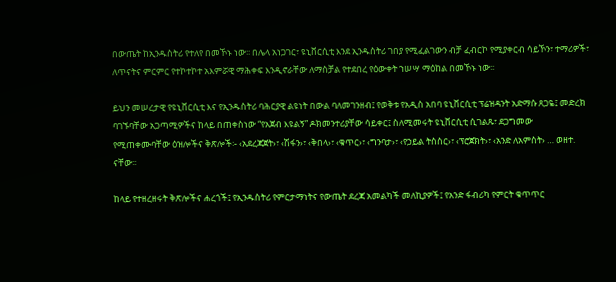በውጤት ከኢንዱስትሪ የተለየ በመኾኑ ነው፡፡ በሌላ አነጋገር፣ ዩኒቨርሲቲ እንደ ኢንዱስትሪ ገበያ የሚፈልገውን ብቻ ፈብርኮ የሚያቀርብ ሳይኾን፣ ተማሪዎች፣ ለጥናትና ምርምር የተኮተኮተ አእምሯዊ ማሕቀፍ እንዲኖራቸው ለማስቻል የተደበረ የዕውቀት ኀሠሣ ማዕከል በመኾኑ ነው፡፡

ይህን መሠረታዊ የዩኒቨርሲቲ እና የኢንዱስትሪ ባሕርያዊ ልዩነት በውል ባለመገንዘብ፤ የወቅቱ የአዲስ አበባ ዩኒቨርሲቲ ፕሬዝዳንት አድማሱ ጸጋዬ፤ መድረክ ባገኙባቸው አጋጣሚዎችና ከላይ በጠቀስነው “የአጀብ እዩልኝ” ዶክመንተሪያቸው ሳይቀር፤ ስለሚመሩት ዩኒቨርሲቲ ሲገልጹ፣ ደጋግመው የሚጠቀሙባቸው ዕዝሎችና ቅጽሎች፡- ‹አደረጃጀት›፣ ‹ሽፋን›፣ ‹ቅበላ›፣ ‹ቁጥር›፣ ‹ግንባታ›፣ ‹የኃይል ትስስር›፣ ‹ፕሮጀክት›፣ ‹አንድ ለአምስት› … ወዘተ. ናቸው፡፡

ከላይ የተዘረዘሩት ቅጽሎችና ሐረጎች፤ የኢንዱስትሪ የምርታማነትና የውጤት ደረጃ አመልካች መለኪያዎች፤ የአንድ ፋብሪካ የምርት ቁጥጥር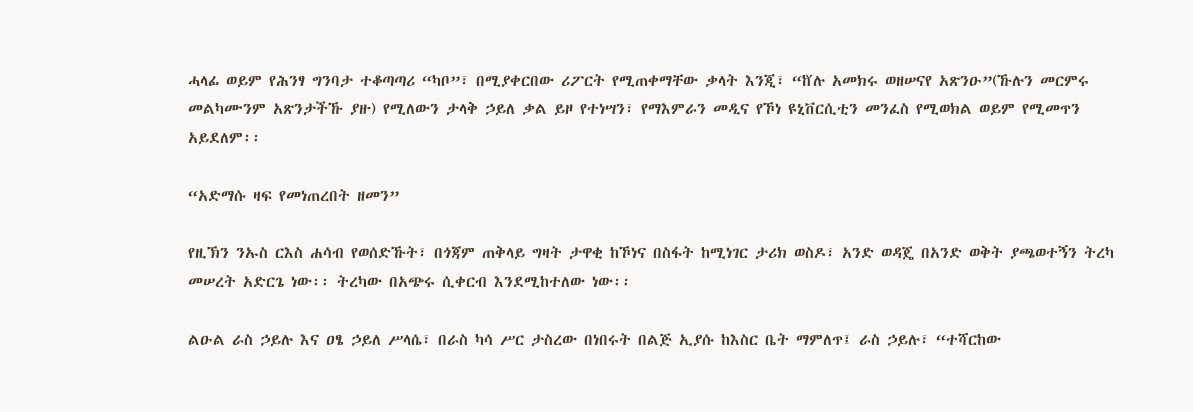ሓላፊ ወይም የሕንፃ ግንባታ ተቆጣጣሪ “ካቦ”፣ በሚያቀርበው ሪፖርት የሚጠቀማቸው ቃላት እንጂ፣ “ⷈሉ አመክሩ ወዘሠናየ አጽንዑ”(ኹሉን መርምሩ መልካሙንም አጽንታችኹ ያዙ) የሚለውን ታላቅ ኃይለ ቃል ይዞ የተነሣን፣ የማእምራን መዲና የኾነ ዩኒቨርሲቲን መንፈስ የሚወክል ወይም የሚመጥን አይደለም፡፡

“አድማሱ ዛፍ የመነጠረበት ዘመን”

የዚኽን ንኡስ ርእስ ሐሳብ የወሰድኹት፣ በጎጃም ጠቅላይ ግዛት ታዋቂ ከኾነና በስፋት ከሚነገር ታሪክ ወስዶ፣ አንድ ወዳጄ በአንድ ወቅት ያጫወተኝን ትረካ መሠረት አድርጌ ነው፡፡ ትረካው በአጭሩ ሲቀርብ እንደሚከተለው ነው፡፡

ልዑል ራስ ኃይሉ እና ዐፄ ኃይለ ሥላሴ፣ በራስ ካሳ ሥር ታስረው በነበሩት በልጅ ኢያሱ ከእስር ቤት ማምለጥ፤ ራስ ኃይሉ፣ “ተሻርከው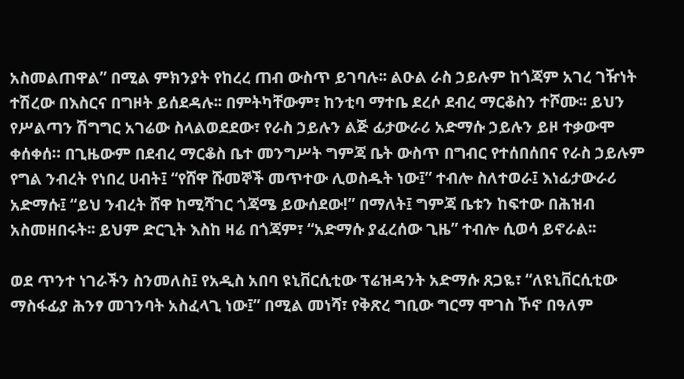አስመልጠዋል” በሚል ምክንያት የከረረ ጠብ ውስጥ ይገባሉ፡፡ ልዑል ራስ ኃይሉም ከጎጃም አገረ ገዥነት ተሽረው በእስርና በግዞት ይሰደዳሉ፡፡ በምትካቸውም፣ ከንቲባ ማተቤ ደረሶ ደብረ ማርቆስን ተሾሙ፡፡ ይህን የሥልጣን ሽግግር አገሬው ስላልወደደው፣ የራስ ኃይሉን ልጅ ፊታውራሪ አድማሱ ኃይሉን ይዞ ተቃውሞ ቀሰቀሰ። በጊዜውም በደብረ ማርቆስ ቤተ መንግሥት ግምጃ ቤት ውስጥ በግብር የተሰበሰበና የራስ ኃይሉም የግል ንብረት የነበረ ሀብት፤ “የሸዋ ሹመኞች መጥተው ሊወስዱት ነው፤” ተብሎ ስለተወራ፤ እነፊታውራሪ አድማሱ፤ “ይህ ንብረት ሸዋ ከሚሻገር ጎጃሜ ይውሰደው!” በማለት፤ ግምጃ ቤቱን ከፍተው በሕዝብ አስመዘበሩት፡፡ ይህም ድርጊት እስከ ዛሬ በጎጃም፣ “አድማሱ ያፈረሰው ጊዜ” ተብሎ ሲወሳ ይኖራል፡፡

ወደ ጥንተ ነገራችን ስንመለስ፤ የአዲስ አበባ ዩኒቨርሲቲው ፕሬዝዳንት አድማሱ ጸጋዬ፣ “ለዩኒቨርሲቲው ማስፋፊያ ሕንፃ መገንባት አስፈላጊ ነው፤” በሚል መነሻ፣ የቅጽረ ግቢው ግርማ ሞገስ ኾኖ በዓለም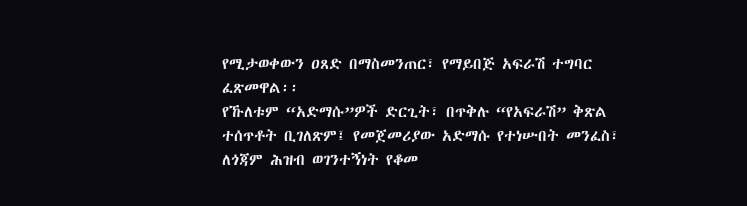የሚታወቀውን ዐጸድ በማስመንጠር፣ የማይበጅ አፍራሽ ተግባር ፈጽመዋል፡፡
የኹለቱም “አድማሱ”ዎች ድርጊት፣ በጥቅሉ “የአፍራሽ” ቅጽል ተሰጥቶት ቢገለጽም፤ የመጀመሪያው አድማሱ የተነሡበት መንፈስ፣ ለጎጃም ሕዝብ ወገንተኝነት የቆመ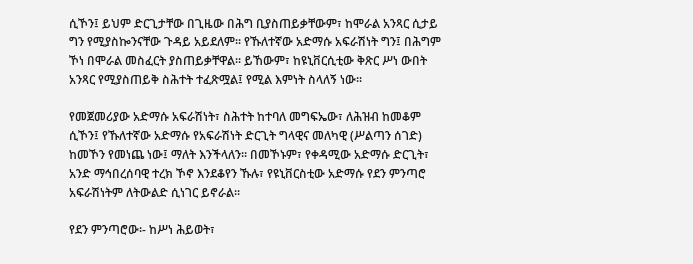ሲኾን፤ ይህም ድርጊታቸው በጊዜው በሕግ ቢያስጠይቃቸውም፣ ከሞራል አንጻር ሲታይ ግን የሚያስኰንናቸው ጉዳይ አይደለም፡፡ የኹለተኛው አድማሱ አፍራሽነት ግን፤ በሕግም ኾነ በሞራል መስፈርት ያስጠይቃቸዋል፡፡ ይኸውም፣ ከዩኒቨርሲቲው ቅጽር ሥነ ውበት አንጻር የሚያስጠይቅ ስሕተት ተፈጽሟል፤ የሚል እምነት ስላለኝ ነው፡፡

የመጀመሪያው አድማሱ አፍራሽነት፣ ስሕተት ከተባለ መግፍኤው፣ ለሕዝብ ከመቆም ሲኾን፤ የኹለተኛው አድማሱ የአፍራሽነት ድርጊት ግላዊና መለካዊ (ሥልጣን ሰገድ) ከመኾን የመነጨ ነው፤ ማለት እንችላለን። በመኾኑም፣ የቀዳሚው አድማሱ ድርጊት፣ አንድ ማኅበረሰባዊ ተረክ ኾኖ እንደቆየን ኹሉ፣ የዩኒቨርስቲው አድማሱ የደን ምንጣሮ አፍራሽነትም ለትውልድ ሲነገር ይኖራል፡፡

የደን ምንጣሮው፡- ከሥነ ሕይወት፣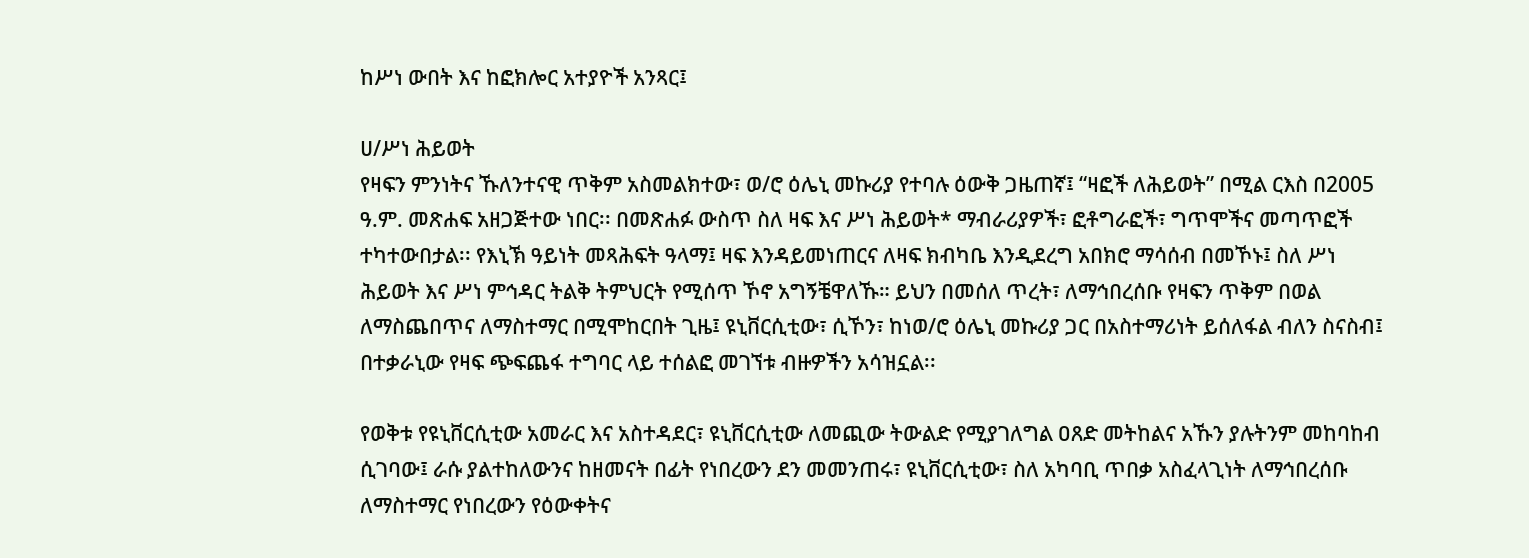ከሥነ ውበት እና ከፎክሎር አተያዮች አንጻር፤

ሀ/ሥነ ሕይወት
የዛፍን ምንነትና ኹለንተናዊ ጥቅም አስመልክተው፣ ወ/ሮ ዕሌኒ መኩሪያ የተባሉ ዕውቅ ጋዜጠኛ፤ “ዛፎች ለሕይወት” በሚል ርእስ በ2005 ዓ.ም. መጽሐፍ አዘጋጅተው ነበር፡፡ በመጽሐፉ ውስጥ ስለ ዛፍ እና ሥነ ሕይወት* ማብራሪያዎች፣ ፎቶግራፎች፣ ግጥሞችና መጣጥፎች ተካተውበታል፡፡ የእኒኽ ዓይነት መጻሕፍት ዓላማ፤ ዛፍ እንዳይመነጠርና ለዛፍ ክብካቤ እንዲደረግ አበክሮ ማሳሰብ በመኾኑ፤ ስለ ሥነ ሕይወት እና ሥነ ምኅዳር ትልቅ ትምህርት የሚሰጥ ኾኖ አግኝቼዋለኹ። ይህን በመሰለ ጥረት፣ ለማኅበረሰቡ የዛፍን ጥቅም በወል ለማስጨበጥና ለማስተማር በሚሞከርበት ጊዜ፤ ዩኒቨርሲቲው፣ ሲኾን፣ ከነወ/ሮ ዕሌኒ መኩሪያ ጋር በአስተማሪነት ይሰለፋል ብለን ስናስብ፤ በተቃራኒው የዛፍ ጭፍጨፋ ተግባር ላይ ተሰልፎ መገኘቱ ብዙዎችን አሳዝኗል፡፡

የወቅቱ የዩኒቨርሲቲው አመራር እና አስተዳደር፣ ዩኒቨርሲቲው ለመጪው ትውልድ የሚያገለግል ዐጸድ መትከልና አኹን ያሉትንም መከባከብ ሲገባው፤ ራሱ ያልተከለውንና ከዘመናት በፊት የነበረውን ደን መመንጠሩ፣ ዩኒቨርሲቲው፣ ስለ አካባቢ ጥበቃ አስፈላጊነት ለማኅበረሰቡ ለማስተማር የነበረውን የዕውቀትና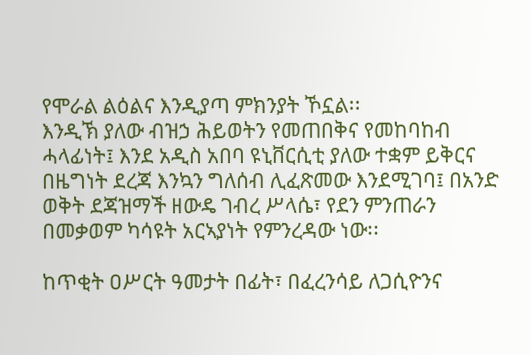የሞራል ልዕልና እንዲያጣ ምክንያት ኾኗል፡፡
እንዲኽ ያለው ብዝኃ ሕይወትን የመጠበቅና የመከባከብ ሓላፊነት፤ እንደ አዲስ አበባ ዩኒቨርሲቲ ያለው ተቋም ይቅርና በዜግነት ደረጃ እንኳን ግለሰብ ሊፈጽመው እንደሚገባ፤ በአንድ ወቅት ደጃዝማች ዘውዴ ገብረ ሥላሴ፣ የደን ምንጠራን በመቃወም ካሳዩት አርኣያነት የምንረዳው ነው፡፡

ከጥቂት ዐሥርት ዓመታት በፊት፣ በፈረንሳይ ለጋሲዮንና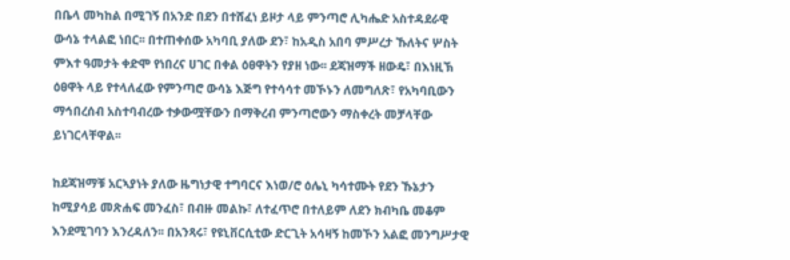በቤላ መካከል በሚገኝ በአንድ በደን በተሸፈነ ይዞታ ላይ ምንጣሮ ሊካሔድ አስተዳደራዊ ውሳኔ ተላልፎ ነበር፡፡ በተጠቀሰው አካባቢ ያለው ደን፣ ከአዲስ አበባ ምሥረታ ኹለትና ሦስት ምእተ ዓመታት ቀድሞ የነበረና ሀገር በቀል ዕፀዋትን የያዘ ነው፡፡ ደጃዝማች ዘውዴ፣ በእነዚኽ ዕፀዋት ላይ የተላለፈው የምንጣሮ ውሳኔ እጅግ የተሳሳተ መኾኑን ለመግለጽ፣ የአካባቢውን ማኅበረሰብ አስተባብረው ተቃውሟቸውን በማቅረብ ምንጣሮውን ማስቀረት መቻላቸው ይነገርላቸዋል፡፡

ከደጃዝማቹ አርኣያነት ያለው ዜግነታዊ ተግባርና እነወ/ሮ ዕሌኒ ካሳተሙት የደን ኹኔታን ከሚያሳይ መጽሐፍ መንፈስ፣ በብዙ መልኩ፣ ለተፈጥሮ በተለይም ለደን ክብካቤ መቆም እንደሚገባን እንረዳለን፡፡ በአንጻሩ፣ የዩኒቨርሲቲው ድርጊት አሳዛኝ ከመኾን አልፎ መንግሥታዊ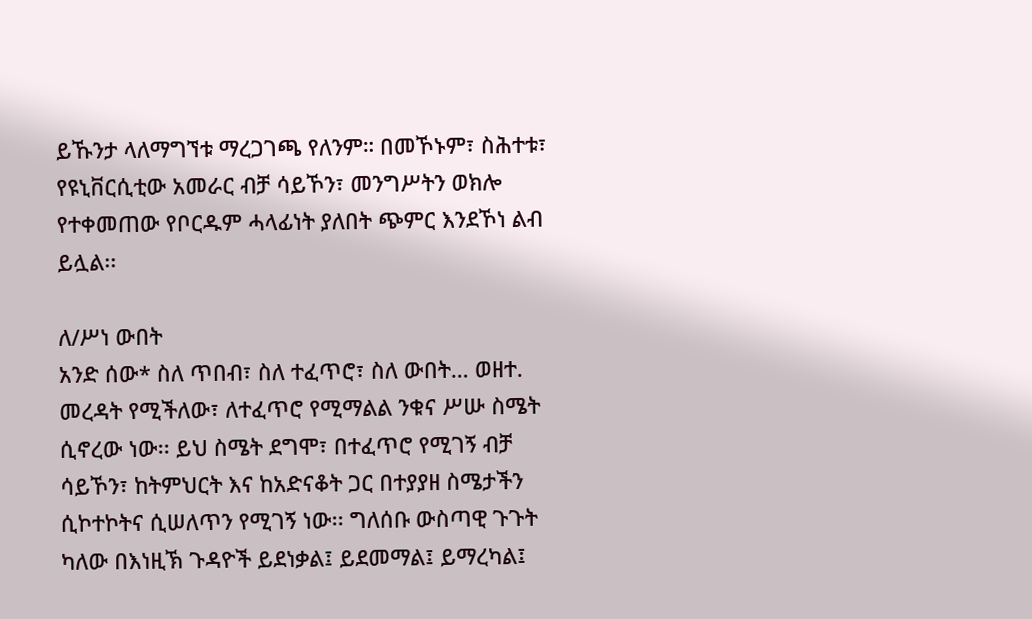ይኹንታ ላለማግኘቱ ማረጋገጫ የለንም። በመኾኑም፣ ስሕተቱ፣ የዩኒቨርሲቲው አመራር ብቻ ሳይኾን፣ መንግሥትን ወክሎ የተቀመጠው የቦርዱም ሓላፊነት ያለበት ጭምር እንደኾነ ልብ ይሏል፡፡

ለ/ሥነ ውበት
አንድ ሰው* ስለ ጥበብ፣ ስለ ተፈጥሮ፣ ስለ ውበት… ወዘተ. መረዳት የሚችለው፣ ለተፈጥሮ የሚማልል ንቁና ሥሡ ስሜት ሲኖረው ነው፡፡ ይህ ስሜት ደግሞ፣ በተፈጥሮ የሚገኝ ብቻ ሳይኾን፣ ከትምህርት እና ከአድናቆት ጋር በተያያዘ ስሜታችን ሲኮተኮትና ሲሠለጥን የሚገኝ ነው፡፡ ግለሰቡ ውስጣዊ ጉጉት ካለው በእነዚኽ ጉዳዮች ይደነቃል፤ ይደመማል፤ ይማረካል፤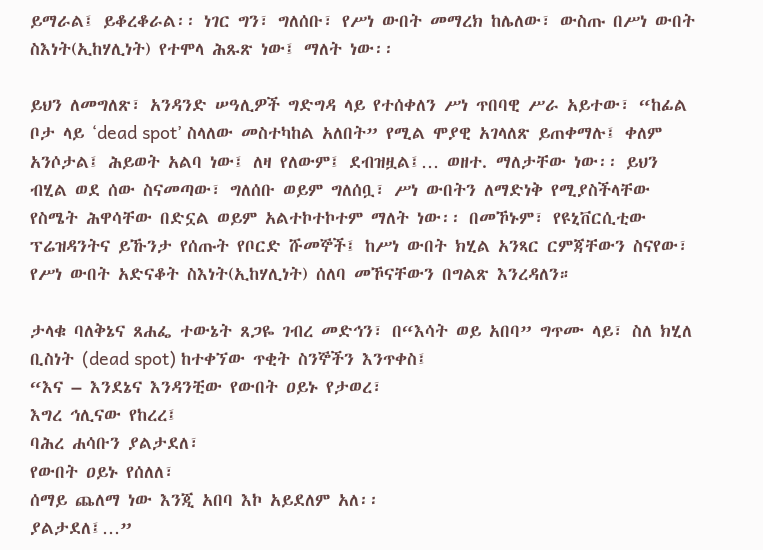ይማራል፤ ይቆረቆራል፡፡ ነገር ግን፣ ግለሰቡ፣ የሥነ ውበት መማረክ ከሌለው፣ ውስጡ በሥነ ውበት ስእነት(ኢከሃሊነት) የተሞላ ሕጹጽ ነው፤ ማለት ነው፡፡

ይህን ለመግለጽ፣ አንዳንድ ሠዓሊዎች ግድግዳ ላይ የተሰቀለን ሥነ ጥበባዊ ሥራ አይተው፣ “ከፊል ቦታ ላይ ‘dead spot’ ስላለው መስተካከል አለበት” የሚል ሞያዊ አገላለጽ ይጠቀማሉ፤ ቀለም አንሶታል፤ ሕይወት አልባ ነው፤ ለዛ የለውም፤ ደብዝዟል፤… ወዘተ. ማለታቸው ነው፡፡ ይህን ብሂል ወደ ሰው ስናመጣው፣ ግለሰቡ ወይም ግለሰቧ፣ ሥነ ውበትን ለማድነቅ የሚያስችላቸው የስሜት ሕዋሳቸው በድኗል ወይም አልተኮተኮተም ማለት ነው፡፡ በመኾኑም፣ የዩኒቨርሲቲው ፕሬዝዳንትና ይኹንታ የሰጡት የቦርድ ሹመኞች፤ ከሥነ ውበት ክሂል አንጻር ርምጃቸውን ስናየው፣ የሥነ ውበት አድናቆት ስእነት(ኢከሃሊነት) ሰለባ መኾናቸውን በግልጽ እንረዳለን።

ታላቁ ባለቅኔና ጸሐፌ ተውኔት ጸጋዬ ገብረ መድኅን፣ በ“እሳት ወይ አበባ” ግጥሙ ላይ፣ ስለ ክሂለ ቢስነት (dead spot) ከተቀኘው ጥቂት ስንኞችን እንጥቀስ፤
“እና – እንደኔና እንዳንቺው የውበት ዐይኑ የታወረ፣
እግረ ኅሊናው የከረረ፤
ባሕረ ሐሳቡን ያልታደለ፣
የውበት ዐይኑ የሰለለ፣
ሰማይ ጨለማ ነው እንጂ አበባ እኮ አይደለም አለ፡፡
ያልታደለ፤…”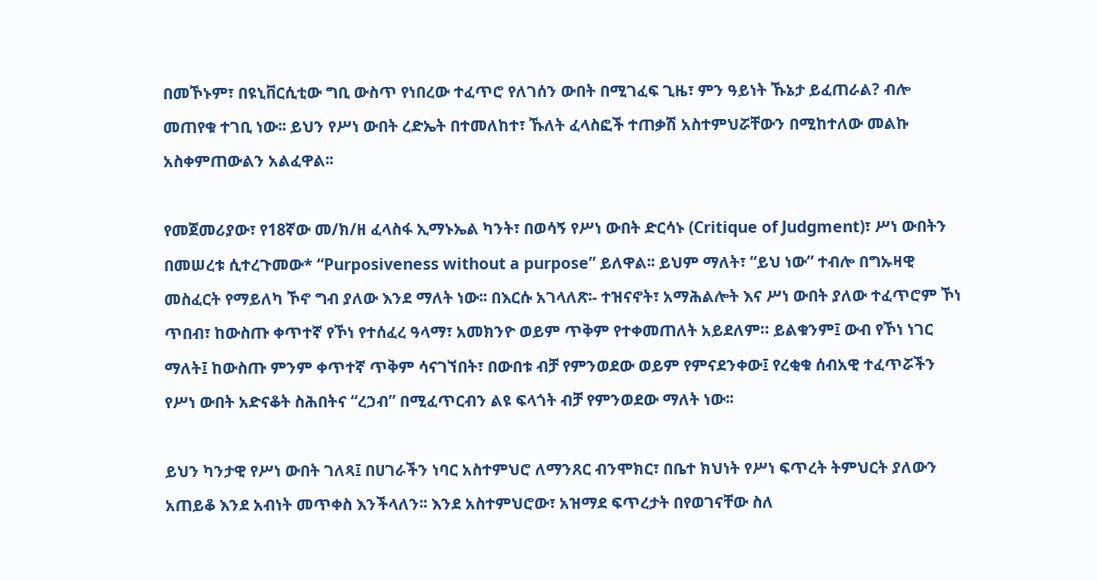በመኾኑም፣ በዩኒቨርሲቲው ግቢ ውስጥ የነበረው ተፈጥሮ የለገሰን ውበት በሚገፈፍ ጊዜ፣ ምን ዓይነት ኹኔታ ይፈጠራል? ብሎ መጠየቁ ተገቢ ነው፡፡ ይህን የሥነ ውበት ረድኤት በተመለከተ፣ ኹለት ፈላስፎች ተጠቃሽ አስተምህሯቸውን በሚከተለው መልኩ አስቀምጠውልን አልፈዋል፡፡

የመጀመሪያው፣ የ18ኛው መ/ክ/ዘ ፈላስፋ ኢማኑኤል ካንት፣ በወሳኝ የሥነ ውበት ድርሳኑ (Critique of Judgment)፣ ሥነ ውበትን በመሠረቱ ሲተረጉመው* “Purposiveness without a purpose” ይለዋል፡፡ ይህም ማለት፣ “ይህ ነው” ተብሎ በግኡዛዊ መስፈርት የማይለካ ኾኖ ግብ ያለው እንደ ማለት ነው፡፡ በእርሱ አገላለጽ፡- ተዝናኖት፣ አማሕልሎት እና ሥነ ውበት ያለው ተፈጥሮም ኾነ ጥበብ፣ ከውስጡ ቀጥተኛ የኾነ የተሰፈረ ዓላማ፣ አመክንዮ ወይም ጥቅም የተቀመጠለት አይደለም። ይልቁንም፤ ውብ የኾነ ነገር ማለት፤ ከውስጡ ምንም ቀጥተኛ ጥቅም ሳናገኘበት፣ በውበቱ ብቻ የምንወደው ወይም የምናደንቀው፤ የረቂቁ ሰብአዊ ተፈጥሯችን የሥነ ውበት አድናቆት ስሕበትና “ረኃብ” በሚፈጥርብን ልዩ ፍላጎት ብቻ የምንወደው ማለት ነው፡፡

ይህን ካንታዊ የሥነ ውበት ገለጻ፤ በሀገራችን ነባር አስተምህሮ ለማንጸር ብንሞክር፣ በቤተ ክህነት የሥነ ፍጥረት ትምህርት ያለውን አጠይቆ እንደ አብነት መጥቀስ እንችላለን፡፡ እንደ አስተምህሮው፣ አዝማደ ፍጥረታት በየወገናቸው ስለ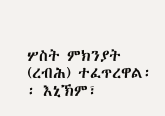ሦስት ምክንያት (ረብሕ) ተፈጥረዋል፡፡ እኒኽም፣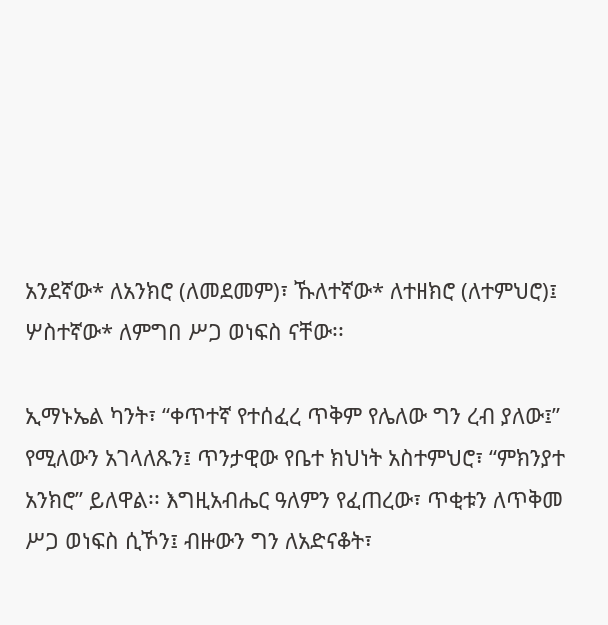አንደኛው* ለአንክሮ (ለመደመም)፣ ኹለተኛው* ለተዘክሮ (ለተምህሮ)፤ ሦስተኛው* ለምግበ ሥጋ ወነፍስ ናቸው፡፡

ኢማኑኤል ካንት፣ “ቀጥተኛ የተሰፈረ ጥቅም የሌለው ግን ረብ ያለው፤” የሚለውን አገላለጹን፤ ጥንታዊው የቤተ ክህነት አስተምህሮ፣ “ምክንያተ አንክሮ” ይለዋል፡፡ እግዚአብሔር ዓለምን የፈጠረው፣ ጥቂቱን ለጥቅመ ሥጋ ወነፍስ ሲኾን፤ ብዙውን ግን ለአድናቆት፣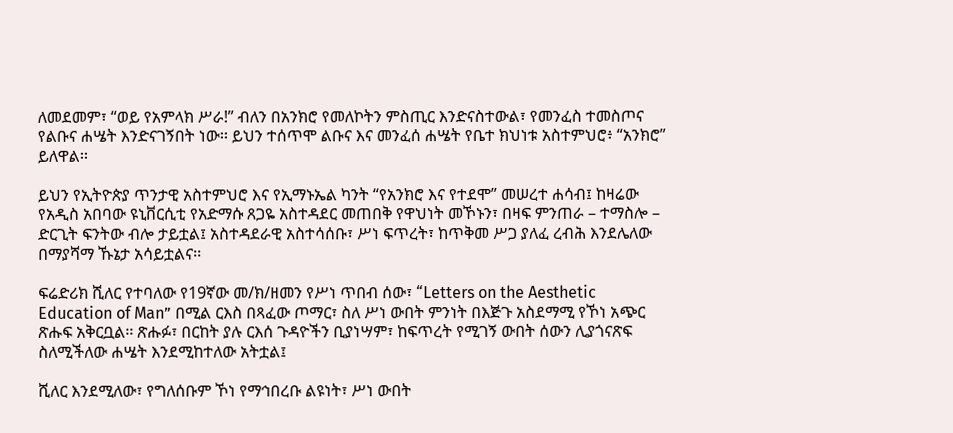ለመደመም፣ “ወይ የአምላክ ሥራ!” ብለን በአንክሮ የመለኮትን ምስጢር እንድናስተውል፣ የመንፈስ ተመስጦና የልቡና ሐሤት እንድናገኝበት ነው፡፡ ይህን ተሰጥሞ ልቡና እና መንፈሰ ሐሤት የቤተ ክህነቱ አስተምህሮ፥ “አንክሮ” ይለዋል፡፡

ይህን የኢትዮጵያ ጥንታዊ አስተምህሮ እና የኢማኑኤል ካንት “የአንክሮ እና የተደሞ” መሠረተ ሐሳብ፤ ከዛሬው የአዲስ አበባው ዩኒቨርሲቲ የአድማሱ ጸጋዬ አስተዳደር መጠበቅ የዋህነት መኾኑን፣ በዛፍ ምንጠራ – ተማስሎ – ድርጊት ፍንትው ብሎ ታይቷል፤ አስተዳደራዊ አስተሳሰቡ፣ ሥነ ፍጥረት፣ ከጥቅመ ሥጋ ያለፈ ረብሕ እንደሌለው በማያሻማ ኹኔታ አሳይቷልና፡፡

ፍሬድሪክ ሺለር የተባለው የ19ኛው መ/ክ/ዘመን የሥነ ጥበብ ሰው፣ “Letters on the Aesthetic Education of Man” በሚል ርእስ በጻፈው ጦማር፣ ስለ ሥነ ውበት ምንነት በእጅጉ አስደማሚ የኾነ አጭር ጽሑፍ አቅርቧል፡፡ ጽሑፉ፣ በርከት ያሉ ርእሰ ጉዳዮችን ቢያነሣም፣ ከፍጥረት የሚገኝ ውበት ሰውን ሊያጎናጽፍ ስለሚችለው ሐሤት እንደሚከተለው አትቷል፤

ሺለር እንደሚለው፣ የግለሰቡም ኾነ የማኅበረቡ ልዩነት፣ ሥነ ውበት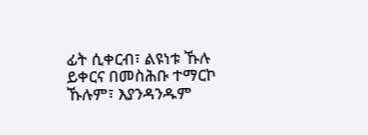ፊት ሲቀርብ፣ ልዩነቱ ኹሉ ይቀርና በመስሕቡ ተማርኮ ኹሉም፣ እያንዳንዱም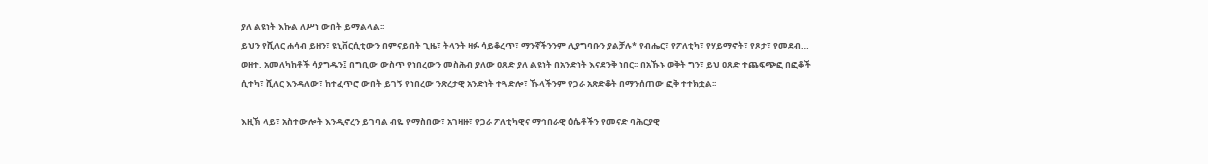ያለ ልዩነት እኩል ለሥነ ውበት ይማልላል፡፡
ይህን የሺለር ሐሳብ ይዘን፣ ዩኒቨርሲቲውን በምናይበት ጊዜ፣ ትላንት ዛፉ ሳይቆረጥ፣ ማንኛችንንም ሊያግባቡን ያልቻሉ* የብሔር፣ የፖለቲካ፣ የሃይማኖት፣ የጾታ፣ የመደብ… ወዘተ. አመለካከቶች ሳያግዱን፤ በግቢው ውስጥ የነበረውን መስሕብ ያለው ዐጸድ ያለ ልዩነት በአንድነት እናደንቅ ነበር፡፡ በአኹኑ ወቅት ግን፣ ይህ ዐጸድ ተጨፍጭፎ በፎቆች ሲተካ፣ ሺለር እንዳለው፣ ከተፈጥሮ ውበት ይገኝ የነበረው ንጽረታዊ አንድነት ተጓድሎ፣ ኹላችንም የጋራ አጽድቆት በማንሰጠው ፎቅ ተተክቷል፡፡

እዚኽ ላይ፣ አስተውሎት እንዲኖረን ይገባል ብዬ የማስበው፣ አገዛዙ፣ የጋራ ፖለቲካዊና ማኅበራዊ ዕሴቶችን የመናድ ባሕርያዊ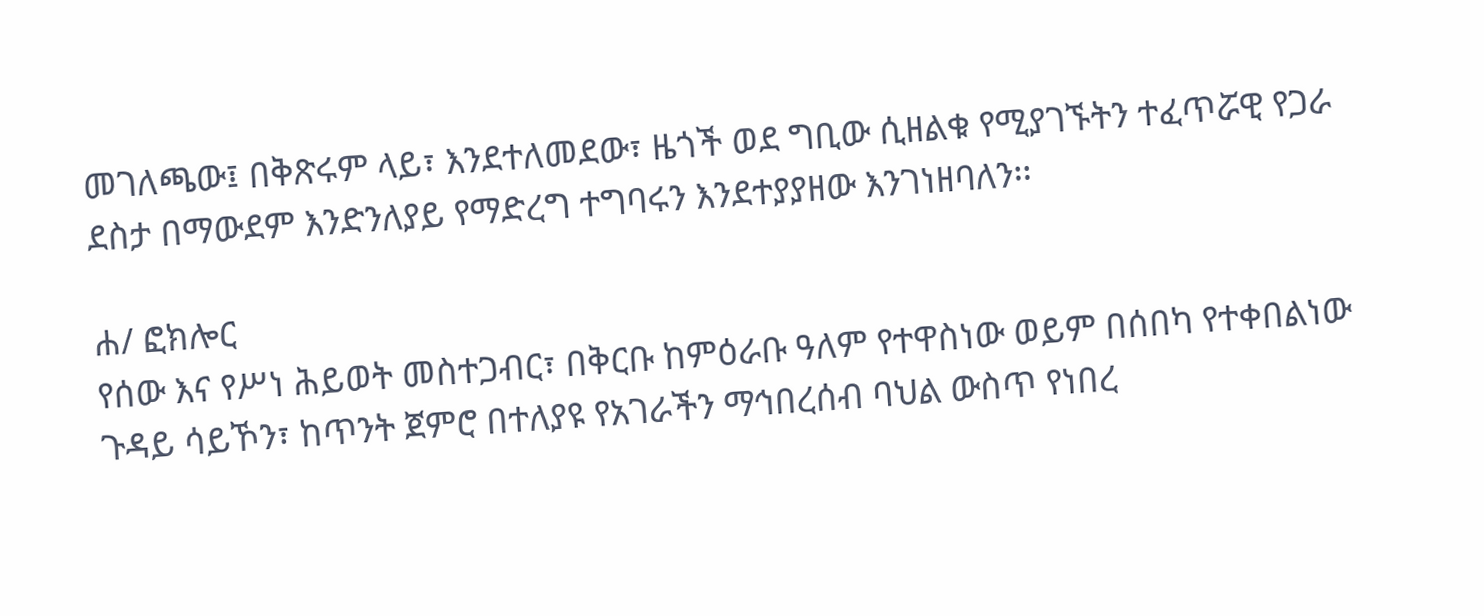መገለጫው፤ በቅጽሩም ላይ፣ እንደተለመደው፣ ዜጎች ወደ ግቢው ሲዘልቁ የሚያገኙትን ተፈጥሯዊ የጋራ ደስታ በማውደም እንድንለያይ የማድረግ ተግባሩን እንደተያያዘው እንገነዘባለን፡፡

ሐ/ ፎክሎር
የሰው እና የሥነ ሕይወት መስተጋብር፣ በቅርቡ ከምዕራቡ ዓለም የተዋስነው ወይም በሰበካ የተቀበልነው ጉዳይ ሳይኾን፣ ከጥንት ጀምሮ በተለያዩ የአገራችን ማኅበረሰብ ባህል ውስጥ የነበረ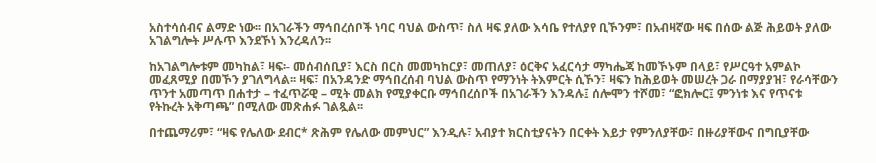አስተሳሰብና ልማድ ነው፡፡ በአገራችን ማኅበረሰቦች ነባር ባህል ውስጥ፣ ስለ ዛፍ ያለው እሳቤ የተለያየ ቢኾንም፣ በአብዛኛው ዛፍ በሰው ልጅ ሕይወት ያለው አገልግሎት ሥሉጥ እንደኾነ እንረዳለን፡፡

ከአገልግሎቱም መካከል፣ ዛፍ፡- መሰብሰቢያ፣ እርስ በርስ መመካከርያ፣ መጠለያ፣ ዕርቅና አፈርሳታ ማካሔጃ ከመኾኑም በላይ፣ የሥርዓተ አምልኮ መፈጸሚያ በመኾን ያገለግላል፡፡ ዛፍ፣ በአንዳንድ ማኅበረሰብ ባህል ውስጥ የማንነት ትእምርት ሲኾን፣ ዛፍን ከሕይወት መሠረት ጋራ በማያያዝ፣ የራሳቸውን ጥንተ አመጣጥ በሐተታ – ተፈጥሯዊ – ሚት መልክ የሚያቀርቡ ማኅበረሰቦች በአገራችን እንዳሉ፤ ሰሎሞን ተሾመ፣ “ፎክሎር፤ ምንነቱ እና የጥናቱ የትኩረት አቅጣጫ” በሚለው መጽሐፉ ገልጿል፡፡

በተጨማሪም፣ “ዛፍ የሌለው ደብር* ጽሕም የሌለው መምህር” እንዲሉ፣ አብያተ ክርስቲያናትን በርቀት እይታ የምንለያቸው፣ በዙሪያቸውና በግቢያቸው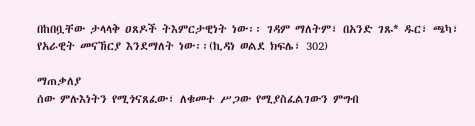በከበቧቸው ታላላቅ ዐጸዶች ትእምርታዊነት ነው፡፡ ገዳም ማለትም፣ በአንድ ገጹ* ዱር፣ ጫካ፣ የአራዊት መናኸርያ እንደማለት ነው፡፡(ኪዳነ ወልደ ክፍሌ፣ 302)

ማጠቃለያ
ሰው ምሉእነትን የሚጎናጸፈው፣ ለቁመተ ሥጋው የሚያስፈልገውን ምግብ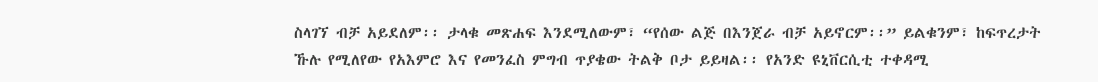ስላገኘ ብቻ አይደለም፡፡ ታላቁ መጽሐፍ እንደሚለውም፣ “የሰው ልጅ በእንጀራ ብቻ አይኖርም፡፡” ይልቁንም፣ ከፍጥረታት ኹሉ የሚለየው የአእምሮ እና የመንፈስ ምግብ ጥያቄው ትልቅ ቦታ ይይዛል፡፡ የአንድ ዩኒቨርሲቲ ተቀዳሚ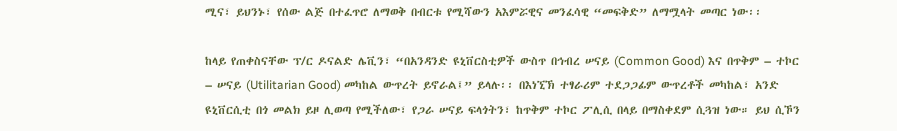ሚና፣ ይህንኑ፣ የሰው ልጅ በተፈጥሮ ለማወቅ በብርቱ የሚሻውን አእምሯዊና መንፈሳዊ “መፍቅድ” ለማሟላት መጣር ነው፡፡

ከላይ የጠቀስናቸው ፕ/ር ዶናልድ ሌቪን፣ “በአንዳንድ ዩኒቨርስቲዎች ውስጥ በኅብረ ሠናይ (Common Good) እና በጥቅም – ተኮር – ሠናይ (Utilitarian Good) መካከል ውጥረት ይኖራል፤” ይላሉ፡፡ በእነኚኽ ተፃራሪም ተደጋጋፊም ውጥረቶች መካከል፣ አንድ ዩኒቨርሲቲ በጎ መልክ ይዞ ሊወጣ የሚችለው፣ የጋራ ሠናይ ፍላጎትን፣ ከጥቅም ተኮር ፖሊሲ በላይ በማስቀደም ሲጓዝ ነው። ይህ ሲኾን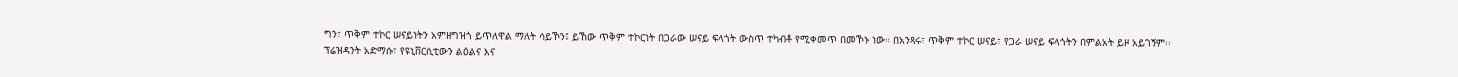ግን፣ ጥቅም ተኮር ሠናይነትን አምዘግዝጎ ይጥለዋል ማለት ሳይኾን፤ ይኸው ጥቅም ተኮርነት በጋራው ሠናይ ፍላጎት ውስጥ ተካብቶ የሚቀመጥ በመኾኑ ነው። በአንጻሩ፣ ጥቅም ተኮር ሠናይ፣ የጋራ ሠናይ ፍላጎትን በምልአት ይዞ አይገኝም፡፡
ፕሬዝዳንት አድማሱ፣ የዩኒቨርሲቲውን ልዕልና እና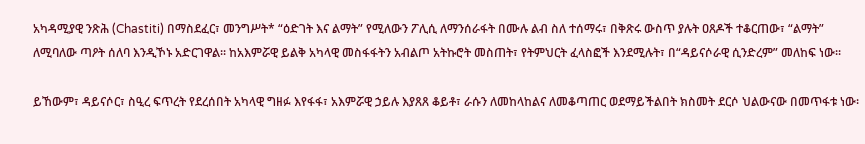አካዳሚያዊ ንጽሕ (Chastiti) በማስደፈር፣ መንግሥት* “ዕድገት እና ልማት” የሚለውን ፖሊሲ ለማንሰራፋት በሙሉ ልብ ስለ ተሰማሩ፣ በቅጽሩ ውስጥ ያሉት ዐጸዶች ተቆርጠው፣ “ልማት” ለሚባለው ጣዖት ሰለባ እንዲኾኑ አድርገዋል፡፡ ከአእምሯዊ ይልቅ አካላዊ መስፋፋትን አብልጦ አትኩሮት መስጠት፣ የትምህርት ፈላስፎች እንደሚሉት፣ በ“ዳይናሶራዊ ሲንድረም” መለከፍ ነው፡፡

ይኸውም፣ ዳይናሶር፣ ስዒረ ፍጥረት የደረሰበት አካላዊ ግዘፉ እየፋፋ፣ አእምሯዊ ኃይሉ እያጸጸ ቆይቶ፣ ራሱን ለመከላከልና ለመቆጣጠር ወደማይችልበት ክስመት ደርሶ ህልውናው በመጥፋቱ ነው፡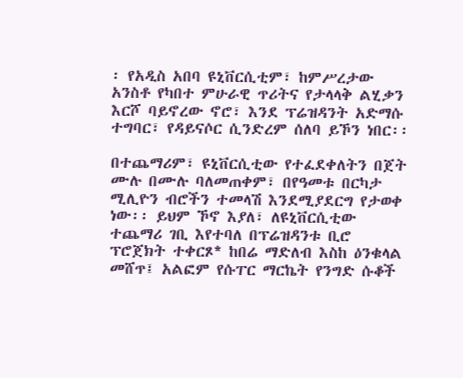፡ የአዲስ አበባ ዩኒቨርሲቲም፣ ከምሥረታው አንስቶ የካበተ ምሁራዊ ጥሪትና የታላላቅ ልሂቃን እርሾ ባይኖረው ኖሮ፣ እንደ ፕሬዝዳንት አድማሱ ተግባር፣ የዳይናሶር ሲንድረም ሰለባ ይኾን ነበር፡፡

በተጨማሪም፣ ዩኒቨርሲቲው የተፈደቀለትን በጀት ሙሉ በሙሉ ባለመጠቀም፣ በየዓመቱ በርካታ ሚሊዮን ብሮችን ተመላሽ እንደሚያደርግ የታወቀ ነው፡፡ ይህም ኾኖ እያለ፣ ለዩኒቨርሲቲው ተጨማሪ ገቢ እየተባለ በፕሬዝዳንቱ ቢሮ ፕሮጀክት ተቀርጾ* ከበሬ ማድለብ እስከ ዕንቁላል መሸጥ፤ አልፎም የሱፐር ማርኬት የንግድ ሱቆች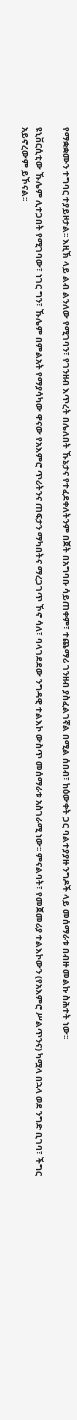የማቋቋሙን ተግባር ተያይዞታል፡፡ እዚኽ ላይ ልብ ልንለው የሚገባን፣ የገንዘብ እጥረት በሌለበት ኹኔታና የተፈደቀለትንም በጀት በአግባቡ ሳይጠቀም፣ ተጨማሪ ገንዘብ ያስፈልገኛል በሚል ሰበብ፣ ከዕውቀት ጋር ባልተያያዙ ንግዶች ላይ መሰማራቱ በብዙ መልኩ ስሕተት ነው፡፡

ዩኒቨርሲቲው ኹሌም ሊተጋበት የሚገባው፣ ነገር ግን፣ ኹሌም በምልአት የማያሳካው ዋናው የአእምሮ ጥሪትንና ጠፍታን ማካበትና ማረጋገጥ ኾኖ ሳለ፣ ባላገደደው ንግዳዊ ተልእኮ ውስጥ መሰማራቱ አስገራሚ ነው፡፡ ምናልባት፣ የመጀመሪያ ተልእኮውን (የአእምሮ ሥልጥንና) ካሟላ በኋላ ወደ ንግድ ቢገባ፣ ችግር አይኖረውም ይኾናል፡፡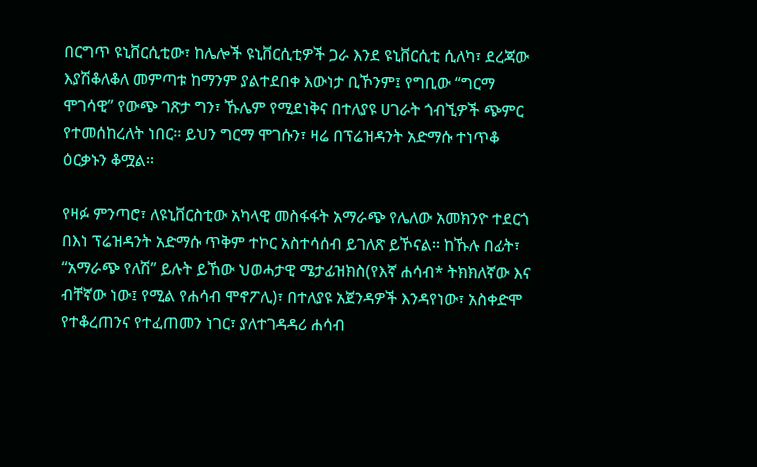በርግጥ ዩኒቨርሲቲው፣ ከሌሎች ዩኒቨርሲቲዎች ጋራ እንደ ዩኒቨርሲቲ ሲለካ፣ ደረጃው እያሽቆለቆለ መምጣቱ ከማንም ያልተደበቀ እውነታ ቢኾንም፤ የግቢው “ግርማ ሞገሳዊ” የውጭ ገጽታ ግን፣ ኹሌም የሚደነቅና በተለያዩ ሀገራት ጎብኚዎች ጭምር የተመሰከረለት ነበር፡፡ ይህን ግርማ ሞገሱን፣ ዛሬ በፕሬዝዳንት አድማሱ ተነጥቆ ዕርቃኑን ቆሟል፡፡

የዛፉ ምንጣሮ፣ ለዩኒቨርስቲው አካላዊ መስፋፋት አማራጭ የሌለው አመክንዮ ተደርጎ በእነ ፕሬዝዳንት አድማሱ ጥቅም ተኮር አስተሳሰብ ይገለጽ ይኾናል፡፡ ከኹሉ በፊት፣ “አማራጭ የለሽ” ይሉት ይኸው ህወሓታዊ ሜታፊዝክስ(የእኛ ሐሳብ* ትክክለኛው እና ብቸኛው ነው፤ የሚል የሐሳብ ሞኖፖሊ)፣ በተለያዩ አጀንዳዎች እንዳየነው፣ አስቀድሞ የተቆረጠንና የተፈጠመን ነገር፣ ያለተገዳዳሪ ሐሳብ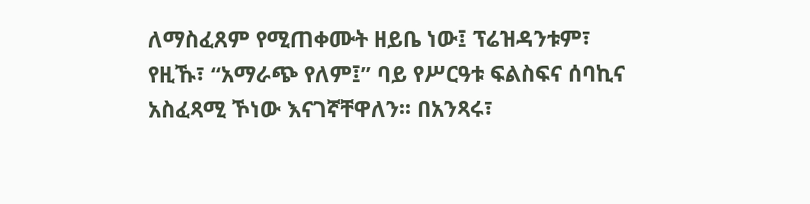ለማስፈጸም የሚጠቀሙት ዘይቤ ነው፤ ፕሬዝዳንቱም፣ የዚኹ፣ “አማራጭ የለም፤” ባይ የሥርዓቱ ፍልስፍና ሰባኪና አስፈጻሚ ኾነው እናገኛቸዋለን፡፡ በአንጻሩ፣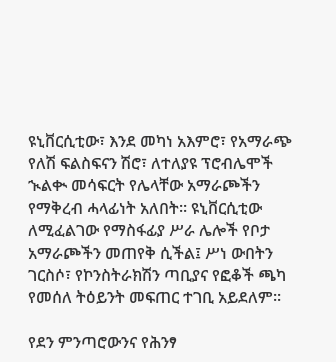ዩኒቨርሲቲው፣ እንደ መካነ አእምሮ፣ የአማራጭ የለሽ ፍልስፍናን ሽሮ፣ ለተለያዩ ፕሮብሌሞች ኊልቊ መሳፍርት የሌላቸው አማራጮችን የማቅረብ ሓላፊነት አለበት፡፡ ዩኒቨርሲቲው ለሚፈልገው የማስፋፊያ ሥራ ሌሎች የቦታ አማራጮችን መጠየቅ ሲችል፤ ሥነ ውበትን ገርስሶ፣ የኮንስትራክሽን ጣቢያና የፎቆች ጫካ የመሰለ ትዕይንት መፍጠር ተገቢ አይደለም፡፡

የደን ምንጣሮውንና የሕንፃ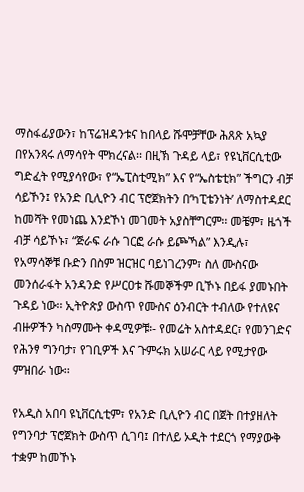ማስፋፊያውን፣ ከፕሬዝዳንቱና ከበላይ ሹሞቻቸው ሕጸጽ አኳያ በየአንጻሩ ለማሳየት ሞክረናል፡፡ በዚኽ ጉዳይ ላይ፣ የዩኒቨርሲቲው ግድፈት የሚያሳየው፣ የ“ኤፒስቲሚክ” እና የ“ኤስቴቲክ” ችግርን ብቻ ሳይኾን፤ የአንድ ቢሊዮን ብር ፕሮጀክትን በ‘ካፒቴንነት’ ለማስተዳደር ከመሻት የመነጨ እንደኾነ መገመት አያስቸግርም፡፡ መቼም፣ ዜጎች ብቻ ሳይኾኑ፣ “ጅራፍ ራሱ ገርፎ ራሱ ይጮኻል” እንዲሉ፣ የአማሳኞቹ ቡድን በስም ዝርዝር ባይነገረንም፣ ስለ ሙስናው መንሰራፋት አንዳንድ የሥርዐቱ ሹመኞችም ቢኾኑ በይፋ ያመኑበት ጉዳይ ነው፡፡ ኢትዮጵያ ውስጥ የሙስና ዕንብርት ተብለው የተለዩና ብዙዎችን ካስማሙት ቀዳሚዎቹ፡- የመሬት አስተዳደር፣ የመንገድና የሕንፃ ግንባታ፣ የገቢዎች እና ጉምሩክ አሠራር ላይ የሚታየው ምዝበራ ነው፡፡

የአዲስ አበባ ዩኒቨርሲቲም፣ የአንድ ቢሊዮን ብር በጀት በተያዘለት የግንባታ ፕሮጀክት ውስጥ ሲገባ፤ በተለይ ኦዲት ተደርጎ የማያውቅ ተቋም ከመኾኑ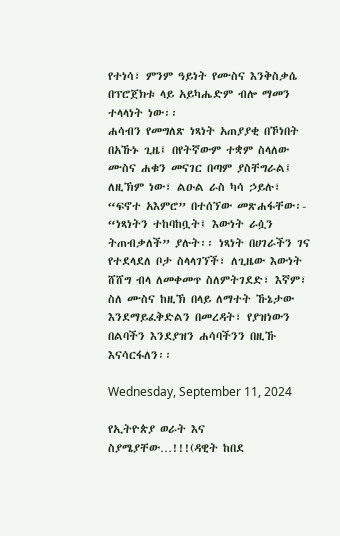የተነሳ፣ ምንም ዓይነት የሙስና እንቅስቃሴ በፕሮጀክቱ ላይ አይካሔድም ብሎ ማመን ተላላነት ነው፡፡
ሐሳብን የመግለጽ ነጻነት አጠያያቂ በኾነበት በአኹኑ ጊዜ፤ በየትኛውም ተቋም ስላለው ሙስና ሐቁን መናገር በጣም ያስቸግራል፤ ለዚኽም ነው፣ ልዑል ራስ ካሳ ኃይሉ፣ “ፍኖተ አእምሮ” በተሰኘው መጽሐፋቸው፡- “ነጻነትን ተከባከቧት፤ እውነት ራሷን ትጠብቃለች” ያሉት፡፡ ነጻነት በሀገራችን ገና የተደላደለ ቦታ ስላላገኘች፣ ለጊዜው እውነት ሸሸግ ብላ ለመቀመጥ ስለምትገደድ፣ እኛም፣ ስለ ሙስና ከዚኽ በላይ ለማተት ኹኔታው እንደማይፈቅድልን በመረዳት፣ የያዝነውን በልባችን እንደያዝን ሐሳባችንን በዚኹ እናሳርፋለን፡፡

Wednesday, September 11, 2024

የኢትዮጵያ ወራት እና ስያሜያቸው…!!!(ዳዊት ከበደ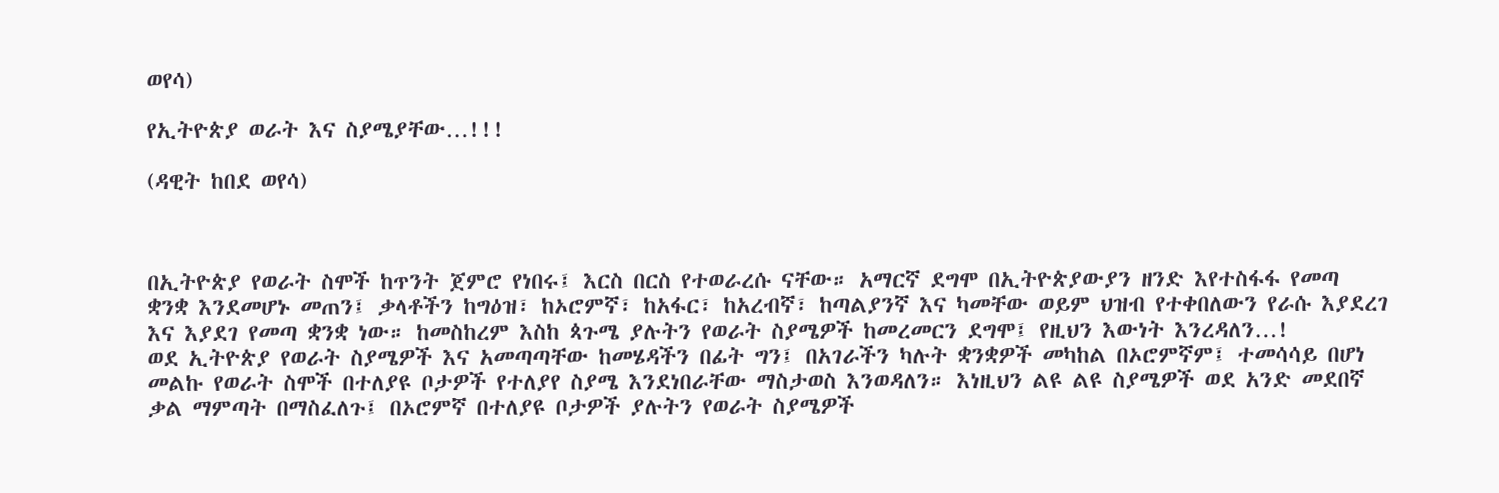ወየሳ)

የኢትዮጵያ ወራት እና ስያሜያቸው…!!!

(ዳዊት ከበደ ወየሳ)



በኢትዮጵያ የወራት ስሞች ከጥንት ጀምሮ የነበሩ፤ እርስ በርስ የተወራረሱ ናቸው። አማርኛ ደግሞ በኢትዮጵያውያን ዘንድ እየተስፋፋ የመጣ ቋንቋ እንደመሆኑ መጠን፤ ቃላቶችን ከግዕዝ፣ ከኦሮምኛ፣ ከአፋር፣ ከአረብኛ፣ ከጣልያንኛ እና ካመቸው ወይም ህዝብ የተቀበለውን የራሱ እያደረገ እና እያደገ የመጣ ቋንቋ ነው። ከመስከረም እስከ ጳጉሜ ያሉትን የወራት ስያሜዎች ከመረመርን ደግሞ፤ የዚህን እውነት እንረዳለን…!
ወደ ኢትዮጵያ የወራት ስያሜዎች እና አመጣጣቸው ከመሄዳችን በፊት ግን፤ በአገራችን ካሉት ቋንቋዎች መካከል በኦሮምኛም፤ ተመሳሳይ በሆነ መልኩ የወራት ስሞች በተለያዩ ቦታዎች የተለያየ ስያሜ እንደነበራቸው ማስታወስ እንወዳለን። እነዚህን ልዩ ልዩ ስያሜዎች ወደ አንድ መደበኛ ቃል ማምጣት በማስፈለጉ፤ በኦሮምኛ በተለያዩ ቦታዎች ያሉትን የወራት ስያሜዎች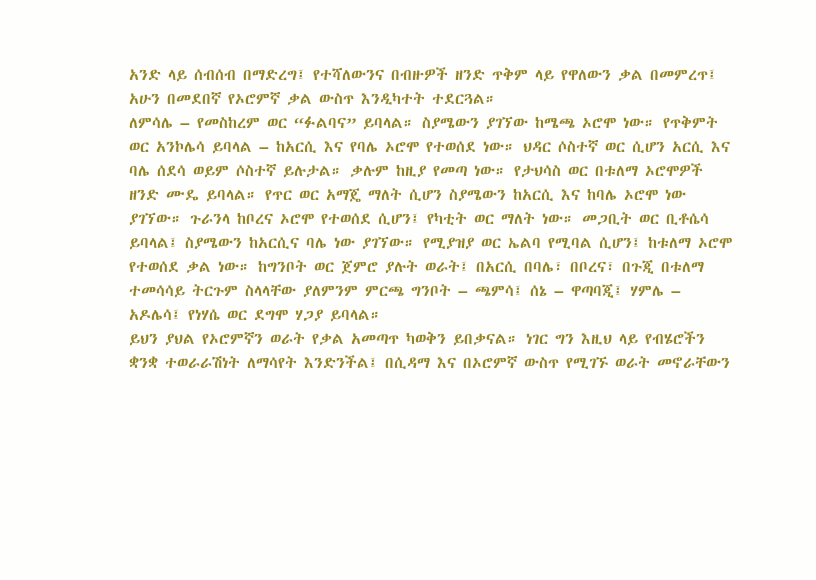አንድ ላይ ሰብሰብ በማድረግ፤ የተሻለውንና በብዙዎች ዘንድ ጥቅም ላይ የዋለውን ቃል በመምረጥ፤ አሁን በመደበኛ የኦሮምኛ ቃል ውስጥ እንዲካተት ተደርጓል።
ለምሳሌ – የመስከረም ወር “ፉልባና” ይባላል። ስያሜውን ያገኘው ከሜጫ ኦሮሞ ነው። የጥቅምት ወር አንኮሌሳ ይባላል – ከአርሲ እና የባሌ ኦሮሞ የተወሰደ ነው። ህዳር ሶስተኛ ወር ሲሆን አርሲ እና ባሌ ሰደሳ ወይም ሶስተኛ ይሉታል። ቃሉም ከዚያ የመጣ ነው። የታህሳስ ወር በቱለማ ኦሮሞዎች ዘንድ ሙዴ ይባላል። የጥር ወር አማጄ ማለት ሲሆን ስያሜውን ከአርሲ እና ከባሌ ኦሮሞ ነው ያገኘው። ጉራንላ ከቦረና ኦሮሞ የተወሰደ ሲሆን፤ የካቲት ወር ማለት ነው። መጋቢት ወር ቢቶሴሳ ይባላል፤ ስያሜውን ከአርሲና ባሌ ነው ያገኘው። የሚያዝያ ወር ኤልባ የሚባል ሲሆን፤ ከቱለማ ኦሮሞ የተወሰደ ቃል ነው። ከግንቦት ወር ጀምሮ ያሉት ወራት፤ በአርሲ በባሌ፣ በቦረና፣ በጉጂ በቱለማ ተመሳሳይ ትርጉም ስላላቸው ያለምንም ምርጫ ግንቦት – ጫምሳ፤ ሰኔ – ዋጣባጂ፤ ሃምሌ – አዶሌሳ፤ የነሃሴ ወር ደግሞ ሃጋያ ይባላል።
ይህን ያህል የኦሮምኛን ወራት የቃል አመጣጥ ካወቅን ይበቃናል። ነገር ግን እዚህ ላይ የብሄሮችን ቋንቋ ተወራራሽነት ለማሳየት እንድንችል፤ በሲዳማ እና በኦሮምኛ ውስጥ የሚገኙ ወራት መኖራቸውን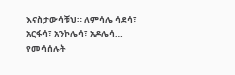እናስታውሳቹህ። ለምሳሌ ሳደሳ፣ አርፋሳ፣ አንኮሌሳ፣ አዶሌሳ… የመሳሰሉት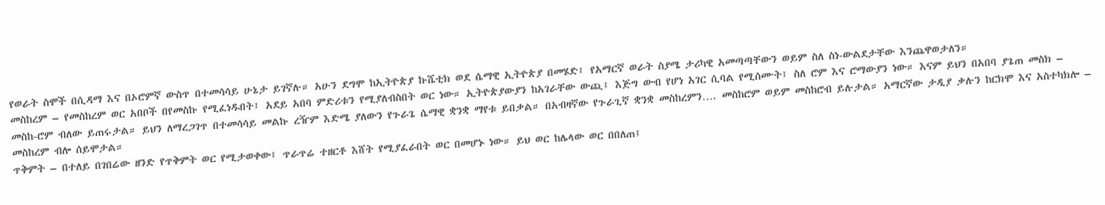የወራት ስሞች በሲዳማ እና በኦሮምኛ ውስጥ በተመሳሳይ ሁኔታ ይገኛሉ። አሁን ደግሞ ከኢትዮጵያ ኩሼቲክ ወደ ሴማዊ ኢትዮጵያ በመሄድ፤ የአማርኛ ወራት ስያሜ ታሪካዊ አመጣጣቸውን ወይም ስለ ስነ-ውልደታቸው እንጨዋወታለን።
መስከረም – የመስከረም ወር አበቦች በየመስኩ የሚፈነዱበት፤ አደይ አበባ ምድሪቱን የሚያለብስበት ወር ነው። ኢትዮጵያውያን ከአገራቸው ውጪ፤ እጅግ ውብ የሆነ አገር ሲባል የሚሰሙት፤ ስለ ሮም እና ሮማውያን ነው። እናም ይህን በአበባ ያጌጠ መስክ – መስከ-ሮም ብለው ይጠሩታል። ይህን ለማረጋገጥ በተመሳሳይ መልኩ ረዥም እድሜ ያለውን የጉራጌ ሴማዊ ቋንቋ ማየቱ ይበቃል። በአብዛኛው የጉራጊኛ ቋንቋ መስከረምን…. መስከሮም ወይም መስከሮብ ይሉታል። አማርኛው ታዲያ ቃሉን ከርክሞ እና አስተካክሎ – መስከረም ብሎ ሰይሞታል።
ጥቅምት – በተለይ በገበሬው ዘንድ የጥቅምት ወር የሚታወቀው፤ ጥራጥሬ ተዘርቶ እሸት የሚያፈራበት ወር በመሆኑ ነው። ይህ ወር ከሌላው ወር በበለጠ፤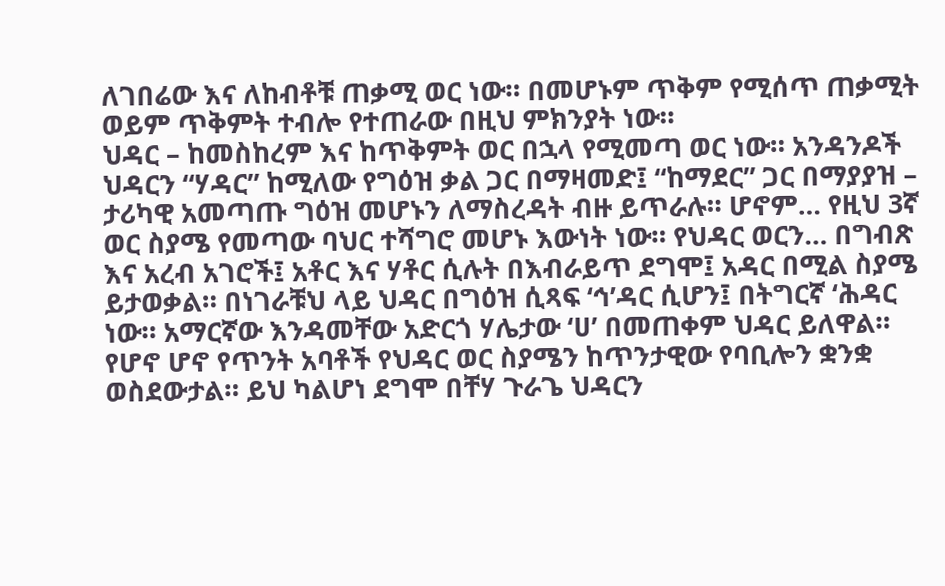ለገበሬው እና ለከብቶቹ ጠቃሚ ወር ነው። በመሆኑም ጥቅም የሚሰጥ ጠቃሚት ወይም ጥቅምት ተብሎ የተጠራው በዚህ ምክንያት ነው።
ህዳር – ከመስከረም እና ከጥቅምት ወር በኋላ የሚመጣ ወር ነው። አንዳንዶች ህዳርን “ሃዳር” ከሚለው የግዕዝ ቃል ጋር በማዛመድ፤ “ከማደር” ጋር በማያያዝ – ታሪካዊ አመጣጡ ግዕዝ መሆኑን ለማስረዳት ብዙ ይጥራሉ። ሆኖም… የዚህ 3ኛ ወር ስያሜ የመጣው ባህር ተሻግሮ መሆኑ እውነት ነው። የህዳር ወርን… በግብጽ እና አረብ አገሮች፤ አቶር እና ሃቶር ሲሉት በእብራይጥ ደግሞ፤ አዳር በሚል ስያሜ ይታወቃል። በነገራቹህ ላይ ህዳር በግዕዝ ሲጻፍ ‘ኅ’ዳር ሲሆን፤ በትግርኛ ‘ሕዳር ነው። አማርኛው እንዳመቸው አድርጎ ሃሌታው ‘ሀ’ በመጠቀም ህዳር ይለዋል። የሆኖ ሆኖ የጥንት አባቶች የህዳር ወር ስያሜን ከጥንታዊው የባቢሎን ቋንቋ ወስደውታል። ይህ ካልሆነ ደግሞ በቸሃ ጉራጌ ህዳርን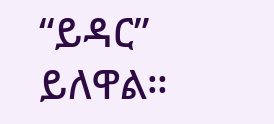“ይዳር” ይለዋል።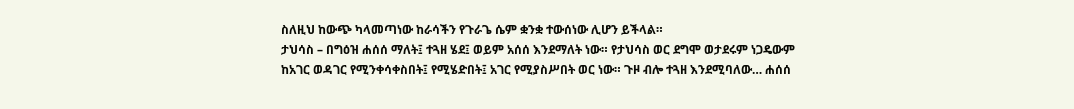ስለዚህ ከውጭ ካላመጣነው ከራሳችን የጉራጌ ሴም ቋንቋ ተውሰነው ሊሆን ይችላል።
ታህሳስ – በግዕዝ ሐሰሰ ማለት፤ ተጓዘ ሄደ፤ ወይም አሰሰ እንደማለት ነው። የታህሳስ ወር ደግሞ ወታደሩም ነጋዴውም ከአገር ወዳገር የሚንቀሳቀስበት፤ የሚሄድበት፤ አገር የሚያስሥበት ወር ነው። ጉዞ ብሎ ተጓዘ እንደሚባለው… ሐሰሰ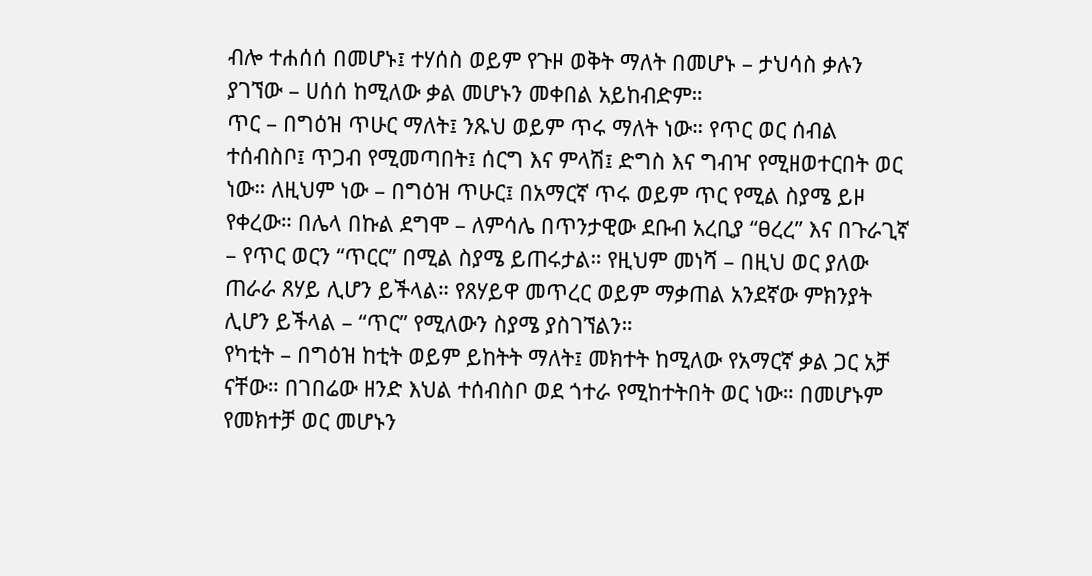ብሎ ተሐሰሰ በመሆኑ፤ ተሃሰስ ወይም የጉዞ ወቅት ማለት በመሆኑ – ታህሳስ ቃሉን ያገኘው – ሀሰሰ ከሚለው ቃል መሆኑን መቀበል አይከብድም።
ጥር – በግዕዝ ጥሁር ማለት፤ ንጹህ ወይም ጥሩ ማለት ነው። የጥር ወር ሰብል ተሰብስቦ፤ ጥጋብ የሚመጣበት፤ ሰርግ እና ምላሽ፤ ድግስ እና ግብዣ የሚዘወተርበት ወር ነው። ለዚህም ነው – በግዕዝ ጥሁር፤ በአማርኛ ጥሩ ወይም ጥር የሚል ስያሜ ይዞ የቀረው። በሌላ በኩል ደግሞ – ለምሳሌ በጥንታዊው ደቡብ አረቢያ “ፀረረ” እና በጉራጊኛ – የጥር ወርን “ጥርር” በሚል ስያሜ ይጠሩታል። የዚህም መነሻ – በዚህ ወር ያለው ጠራራ ጸሃይ ሊሆን ይችላል። የጸሃይዋ መጥረር ወይም ማቃጠል አንደኛው ምክንያት ሊሆን ይችላል – “ጥር” የሚለውን ስያሜ ያስገኘልን።
የካቲት – በግዕዝ ከቲት ወይም ይከትት ማለት፤ መክተት ከሚለው የአማርኛ ቃል ጋር አቻ ናቸው። በገበሬው ዘንድ እህል ተሰብስቦ ወደ ጎተራ የሚከተትበት ወር ነው። በመሆኑም የመክተቻ ወር መሆኑን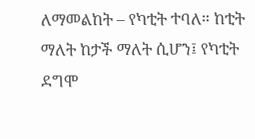ለማመልከት – የካቲት ተባለ። ከቲት ማለት ከታች ማለት ሲሆን፤ የካቲት ደግሞ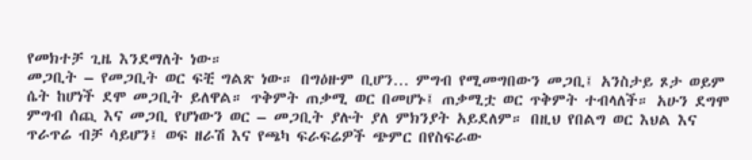የመክተቻ ጊዜ እንደማለት ነው።
መጋቢት – የመጋቢት ወር ፍቺ ግልጽ ነው። በግዕዙም ቢሆን… ምግብ የሚመግበውን መጋቢ፤ አንስታይ ጾታ ወይም ሴት ከሆነች ደሞ መጋቢት ይለዋል። ጥቅምት ጠቃሚ ወር በመሆኑ፤ ጠቃሚቷ ወር ጥቅምት ተብላለች። አሁን ደግሞ ምግብ ሰጪ እና መጋቢ የሆነውን ወር – መጋቢት ያሉት ያለ ምክንያት አይደለም። በዚህ የበልግ ወር እህል እና ጥራጥሬ ብቻ ሳይሆን፤ ወፍ ዘራሽ እና የጫካ ፍራፍሬዎች ጭምር በየስፍራው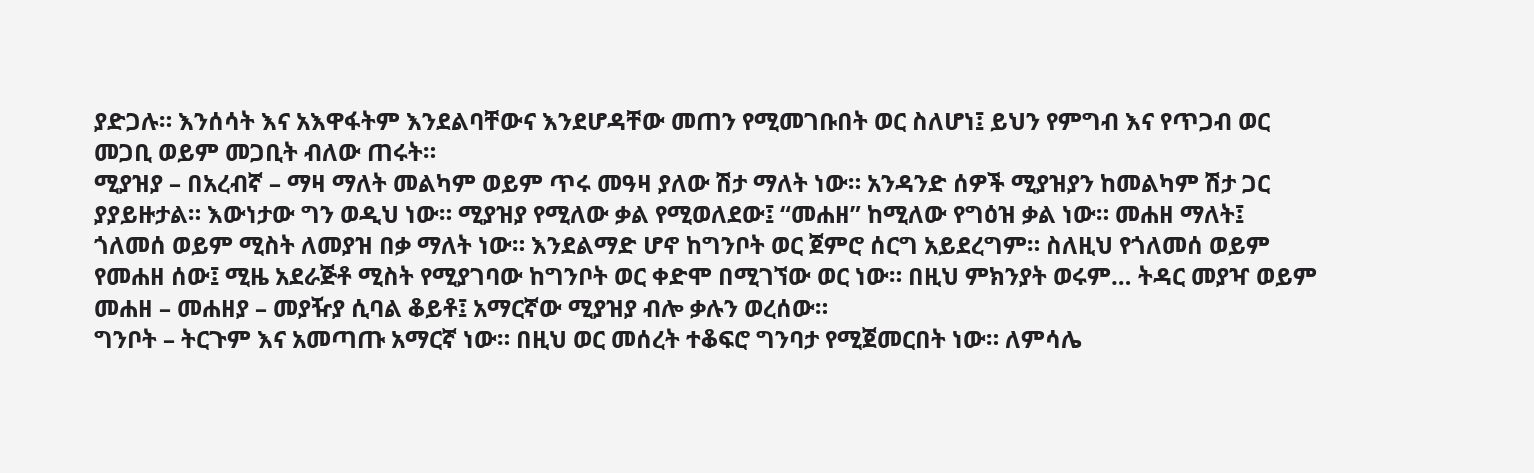ያድጋሉ። እንሰሳት እና አእዋፋትም እንደልባቸውና እንደሆዳቸው መጠን የሚመገቡበት ወር ስለሆነ፤ ይህን የምግብ እና የጥጋብ ወር መጋቢ ወይም መጋቢት ብለው ጠሩት።
ሚያዝያ – በአረብኛ – ማዛ ማለት መልካም ወይም ጥሩ መዓዛ ያለው ሽታ ማለት ነው። አንዳንድ ሰዎች ሚያዝያን ከመልካም ሽታ ጋር ያያይዙታል። እውነታው ግን ወዲህ ነው። ሚያዝያ የሚለው ቃል የሚወለደው፤ “መሐዘ” ከሚለው የግዕዝ ቃል ነው። መሐዘ ማለት፤ ጎለመሰ ወይም ሚስት ለመያዝ በቃ ማለት ነው። እንደልማድ ሆኖ ከግንቦት ወር ጀምሮ ሰርግ አይደረግም። ስለዚህ የጎለመሰ ወይም የመሐዘ ሰው፤ ሚዜ አደራጅቶ ሚስት የሚያገባው ከግንቦት ወር ቀድሞ በሚገኘው ወር ነው። በዚህ ምክንያት ወሩም… ትዳር መያዣ ወይም መሐዘ – መሐዘያ – መያዥያ ሲባል ቆይቶ፤ አማርኛው ሚያዝያ ብሎ ቃሉን ወረሰው።
ግንቦት – ትርጉም እና አመጣጡ አማርኛ ነው። በዚህ ወር መሰረት ተቆፍሮ ግንባታ የሚጀመርበት ነው። ለምሳሌ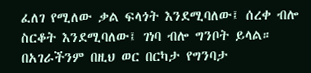ፈለገ የሚለው ቃል ፍላጎት እንደሚባለው፤ ሰረቀ ብሎ ስርቆት እንደሚባለው፤ ገነባ ብሎ ግንቦት ይላል። በአገራችንም በዚህ ወር በርካታ የግንባታ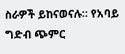ስራዎች ይከናወናሉ። የአባይ ግድብ ጭምር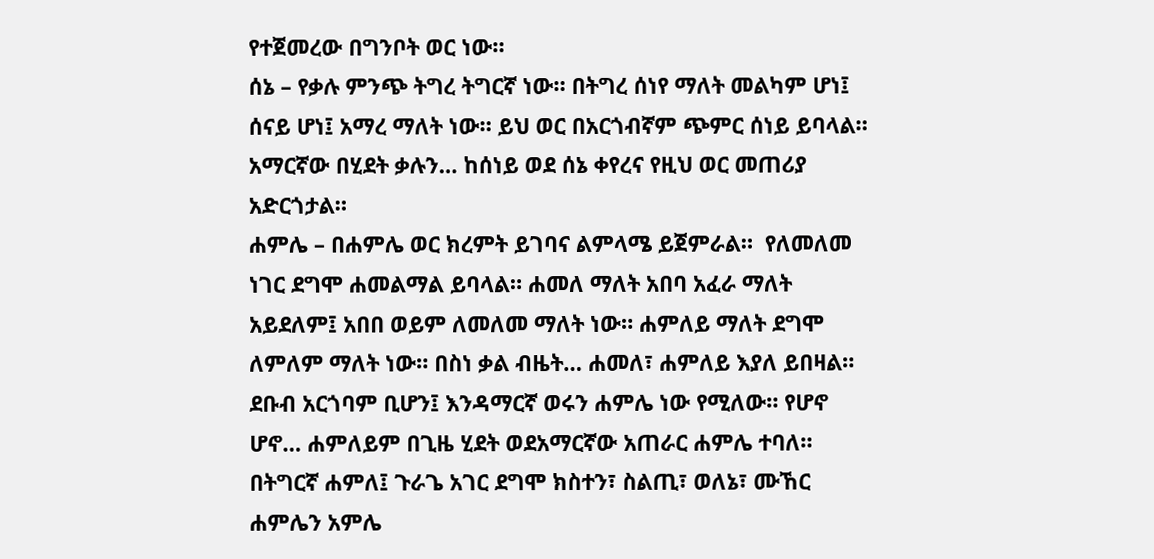የተጀመረው በግንቦት ወር ነው።
ሰኔ – የቃሉ ምንጭ ትግረ ትግርኛ ነው። በትግረ ሰነየ ማለት መልካም ሆነ፤ ሰናይ ሆነ፤ አማረ ማለት ነው። ይህ ወር በአርጎብኛም ጭምር ሰነይ ይባላል። አማርኛው በሂደት ቃሉን… ከሰነይ ወደ ሰኔ ቀየረና የዚህ ወር መጠሪያ አድርጎታል።
ሐምሌ – በሐምሌ ወር ክረምት ይገባና ልምላሜ ይጀምራል።  የለመለመ ነገር ደግሞ ሐመልማል ይባላል። ሐመለ ማለት አበባ አፈራ ማለት አይደለም፤ አበበ ወይም ለመለመ ማለት ነው። ሐምለይ ማለት ደግሞ ለምለም ማለት ነው። በስነ ቃል ብዜት… ሐመለ፣ ሐምለይ እያለ ይበዛል። ደቡብ አርጎባም ቢሆን፤ እንዳማርኛ ወሩን ሐምሌ ነው የሚለው። የሆኖ ሆኖ… ሐምለይም በጊዜ ሂደት ወደአማርኛው አጠራር ሐምሌ ተባለ። በትግርኛ ሐምለ፤ ጉራጌ አገር ደግሞ ክስተን፣ ስልጢ፣ ወለኔ፣ ሙኸር ሐምሌን አምሌ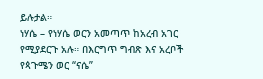ይሉታል።
ነሃሴ – የነሃሴ ወርን አመጣጥ ከአረብ አገር የሚያደርጉ አሉ። በእርግጥ ግብጽ እና አረቦች የጳጉሜን ወር “ናሴ”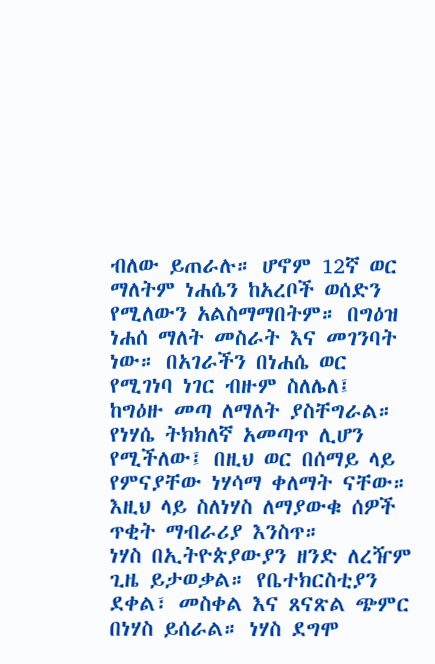ብለው ይጠራሉ። ሆኖም 12ኛ ወር ማለትም ነሐሴን ከአረቦች ወሰድን የሚለውን አልስማማበትም። በግዕዝ ነሐሰ ማለት መስራት እና መገንባት ነው። በአገራችን በነሐሴ ወር የሚገነባ ነገር ብዙም ስለሌለ፤ ከግዕዙ መጣ ለማለት ያስቸግራል። የነሃሴ ትክክለኛ አመጣጥ ሊሆን የሚችለው፤ በዚህ ወር በሰማይ ላይ የምናያቸው ነሃሳማ ቀለማት ናቸው። እዚህ ላይ ስለነሃስ ለማያውቁ ሰዎች ጥቂት ማብራሪያ እንስጥ።
ነሃስ በኢትዮጵያውያን ዘንድ ለረዥም ጊዜ ይታወቃል። የቤተክርስቲያን ደቀል፣ መስቀል እና ጸናጽል ጭምር በነሃስ ይሰራል። ነሃስ ደግሞ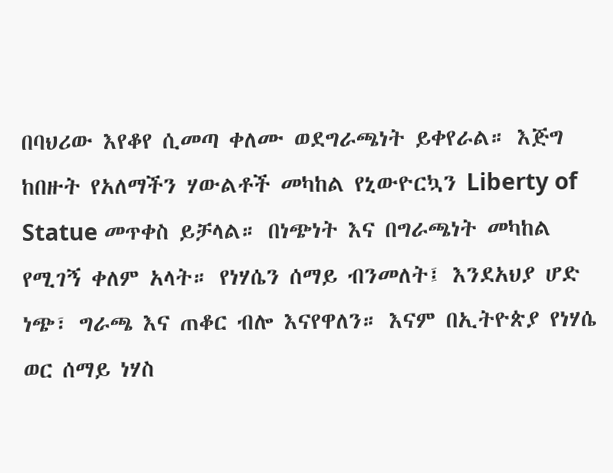በባህሪው እየቆየ ሲመጣ ቀለሙ ወደግራጫነት ይቀየራል። እጅግ ከበዙት የአለማችን ሃውልቶች መካከል የኒውዮርኳን Liberty of Statue መጥቀስ ይቻላል። በነጭነት እና በግራጫነት መካከል የሚገኝ ቀለም አላት። የነሃሴን ሰማይ ብንመለት፤ እንደአህያ ሆድ ነጭ፣ ግራጫ እና ጠቆር ብሎ እናየዋለን። እናም በኢትዮጵያ የነሃሴ ወር ሰማይ ነሃስ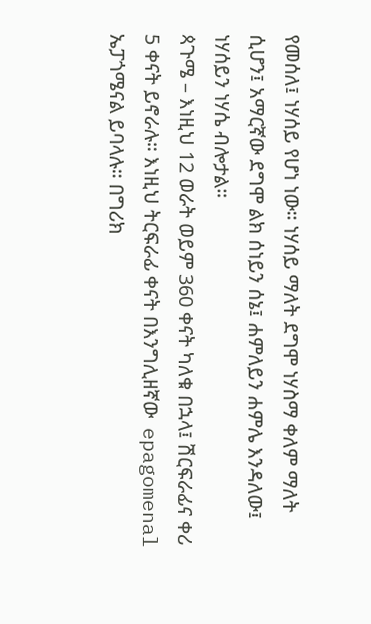የመሰለ፤ ነሃሰይ የሆነ ነው። ነሃሰይ ማለት ደግሞ ነሃስማ ቀለም ማለት ሲሆን፤ አማርኛው ደግሞ ልክ ሰነይን ሰኔ፤ ሐምለይን ሐምሌ እንዳለው፤ ነሃሰይን ነሃሴ ብሎታል።
ጳጉሜ – እነዚህ 12 ወራት ወይም 360 ቀናት ካለቁ በኋላ፤ ሽርፍራፊና ቀሪ 5 ቀናት ይኖራሉ። እነዚህ ትርፍራፊ ቀናት በእንግሊዘኛው  epagomenal ኤፓጎሜናል ይባላሉ። በግሪክ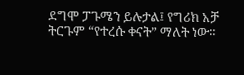ደግሞ ፓጉሜን ይሉታል፤ የግሪክ አቻ ትርጉም “የተረሱ ቀናት” ማለት ነው።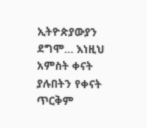ኢትዮጵያውያን ደግሞ… እነዚህ አምስት ቀናት ያሉበትን የቀናት ጥርቅም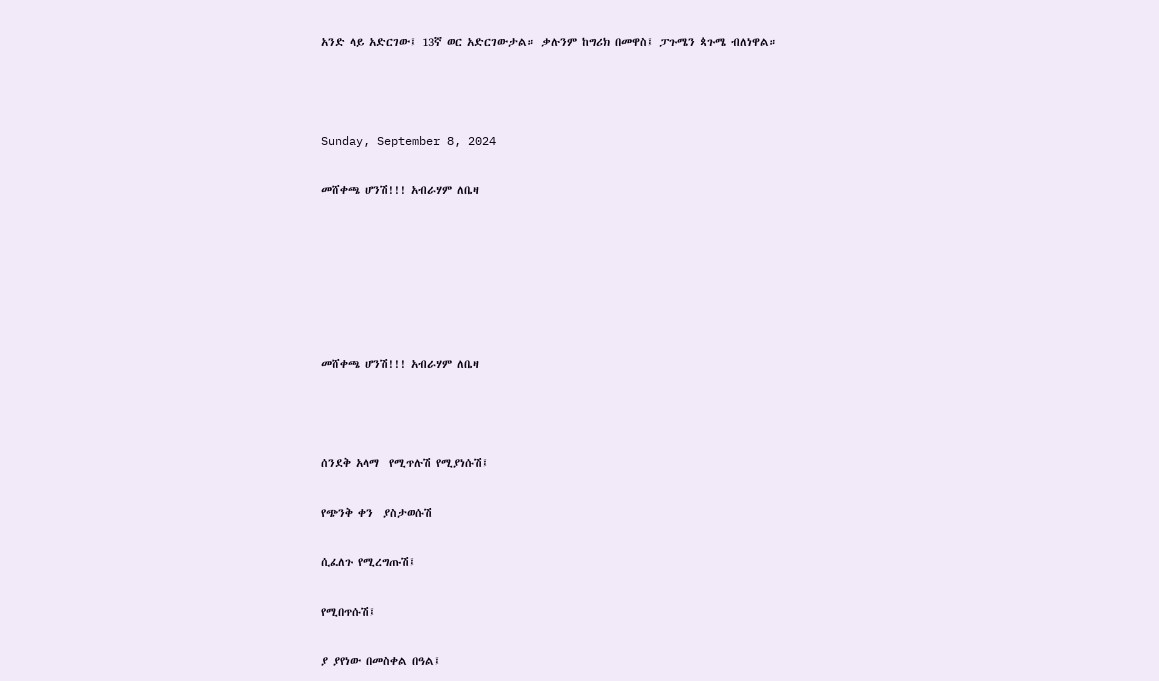አንድ ላይ አድርገው፤ 13ኛ ወር አድርገውታል። ቃሉንም ከግሪክ በመዋስ፤ ፓጉሜን ጳጉሜ ብለነዋል።



Sunday, September 8, 2024

መሸቀጫ ሆንሽ!!! አብራሃም ለቤዛ






መሸቀጫ ሆንሽ!!! አብራሃም ለቤዛ



ሰንደቅ አላማ  የሚጥሉሽ የሚያነሱሽ፤

የጭንቅ ቀን  ያስታወሱሽ

ሲፈለጉ የሚረግጡሽ፤

የሚበጥሱሽ፤

ያ ያየነው በመስቀል በዓል፤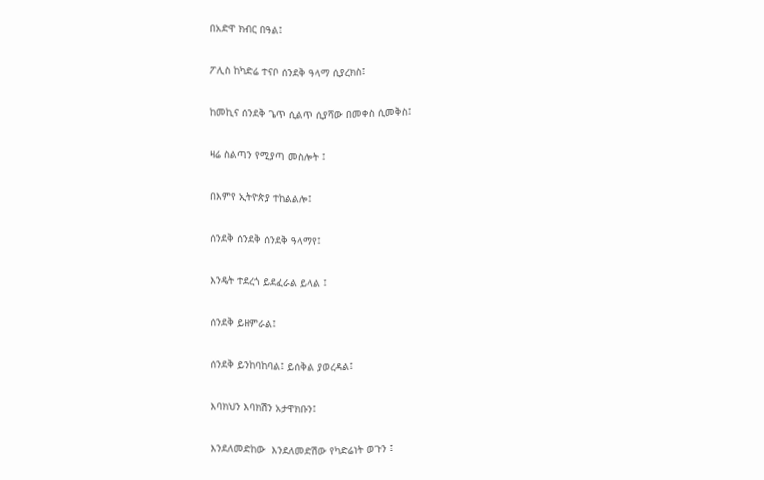በአድዋ ክብር በዓል፤

ፖሊስ ከካድሬ ተናቦ ሰንደቅ ዓላማ ሲያረክስ፤

ከመኪና ሰንደቅ ጌጥ ሲልጥ ሲያሻው በመቀስ ሲመቅስ፤

ዛሬ ስልጣን የሚያጣ መስሎት ፤

በእምየ ኢትዮጵያ ተከልልሎ፤

ሰንደቅ ሰንደቅ ሰንደቅ ዓላማየ፤

እንዴት ተደረጎ ይደፈራል ይላል ፤

ሰንደቅ ይዘምራል፤

ሰንደቅ ይንከባከባል፤ ይሰቅል ያወረዳል፤

እባክህን እባክሽን አታዋክቡን፤

እንደለመድከው  እንደለመድሽው የካድሬነት ወጉን ፤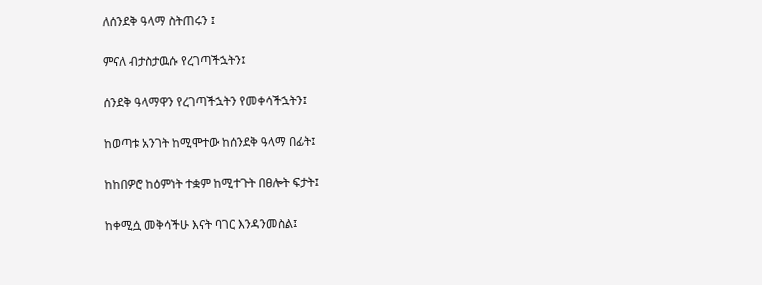ለሰንደቅ ዓላማ ስትጠሩን ፤

ምናለ ብታስታዉሱ የረገጣችኋትን፤

ሰንደቅ ዓላማዋን የረገጣችኋትን የመቀሳችኋትን፤

ከወጣቱ አንገት ከሚሞተው ከሰንደቅ ዓላማ በፊት፤

ከከበዎሮ ከዕምነት ተቋም ከሚተጉት በፀሎት ፍታት፤

ከቀሚሷ መቅሳችሁ እናት ባገር እንዳንመስል፤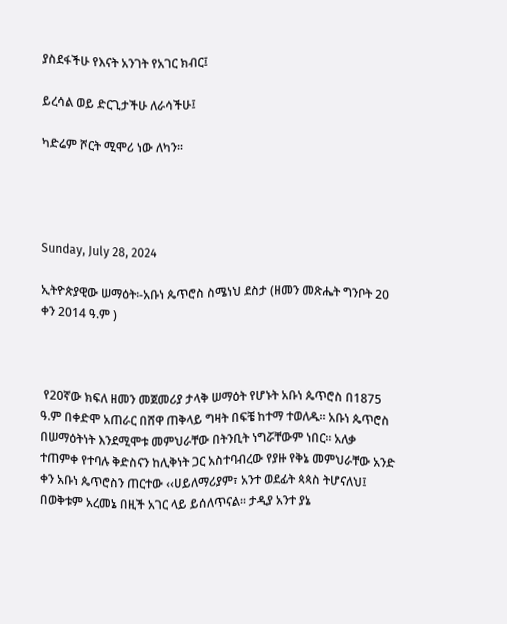ያስደፋችሁ የእናት አንገት የአገር ክብር፤

ይረሳል ወይ ድርጊታችሁ ለራሳችሁ፤

ካድሬም ሾርት ሚሞሪ ነው ለካን፡፡




Sunday, July 28, 2024

ኢትዮጵያዊው ሠማዕት፡-አቡነ ጴጥሮስ ስሜነህ ደስታ (ዘመን መጽሔት ግንቦት 20 ቀን 2014 ዓ.ም )



 የ20ኛው ክፍለ ዘመን መጀመሪያ ታላቅ ሠማዕት የሆኑት አቡነ ጴጥሮስ በ1875 ዓ.ም በቀድሞ አጠራር በሸዋ ጠቅላይ ግዛት በፍቼ ከተማ ተወለዱ። አቡነ ጴጥሮስ በሠማዕትነት እንደሚሞቱ መምህራቸው በትንቢት ነግሯቸውም ነበር። አለቃ ተጠምቀ የተባሉ ቅድስናን ከሊቅነት ጋር አስተባብረው የያዙ የቅኔ መምህራቸው አንድ ቀን አቡነ ጴጥሮስን ጠርተው ‹‹ሀይለማሪያም፣ አንተ ወደፊት ጳጳስ ትሆናለህ፤ በወቅቱም አረመኔ በዚች አገር ላይ ይሰለጥናል። ታዲያ አንተ ያኔ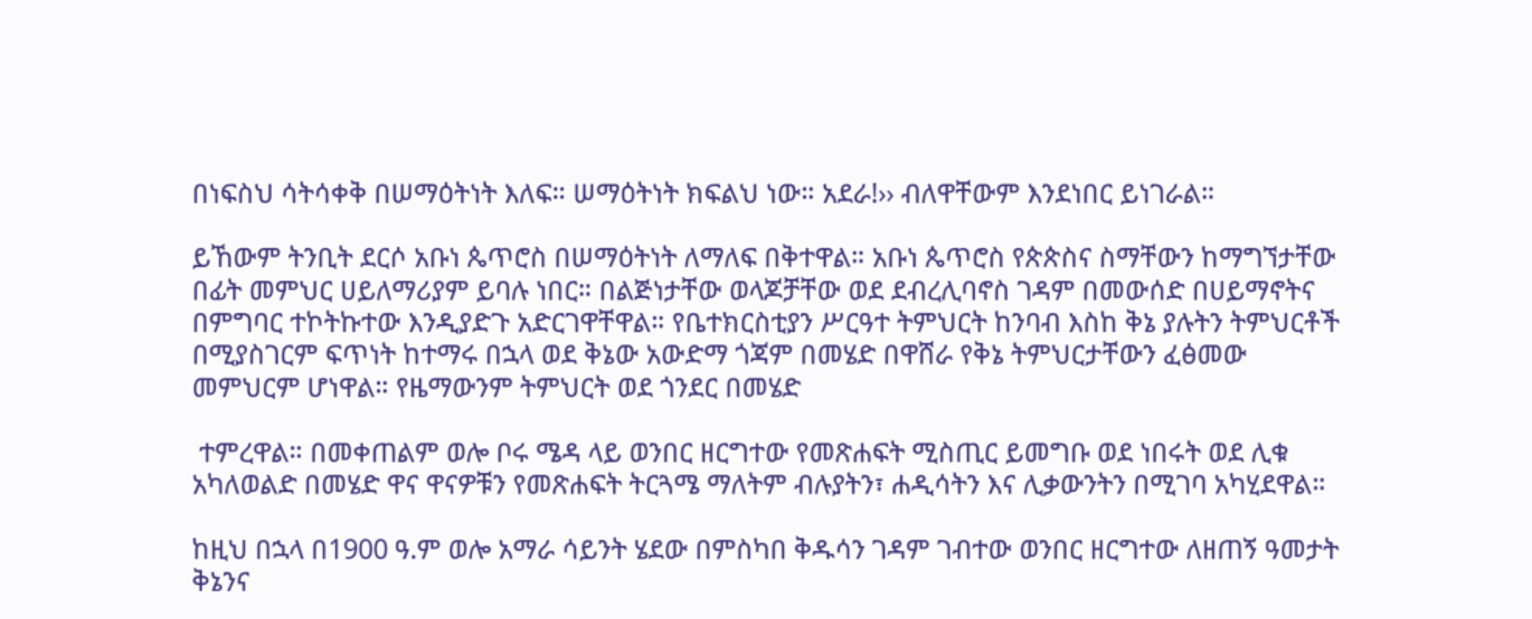በነፍስህ ሳትሳቀቅ በሠማዕትነት እለፍ። ሠማዕትነት ክፍልህ ነው። አደራ!›› ብለዋቸውም እንደነበር ይነገራል።

ይኸውም ትንቢት ደርሶ አቡነ ጴጥሮስ በሠማዕትነት ለማለፍ በቅተዋል። አቡነ ጴጥሮስ የጵጵስና ስማቸውን ከማግኘታቸው በፊት መምህር ሀይለማሪያም ይባሉ ነበር። በልጅነታቸው ወላጆቻቸው ወደ ደብረሊባኖስ ገዳም በመውሰድ በሀይማኖትና በምግባር ተኮትኩተው እንዲያድጉ አድርገዋቸዋል። የቤተክርስቲያን ሥርዓተ ትምህርት ከንባብ እስከ ቅኔ ያሉትን ትምህርቶች በሚያስገርም ፍጥነት ከተማሩ በኋላ ወደ ቅኔው አውድማ ጎጃም በመሄድ በዋሸራ የቅኔ ትምህርታቸውን ፈፅመው መምህርም ሆነዋል። የዜማውንም ትምህርት ወደ ጎንደር በመሄድ

 ተምረዋል። በመቀጠልም ወሎ ቦሩ ሜዳ ላይ ወንበር ዘርግተው የመጽሐፍት ሚስጢር ይመግቡ ወደ ነበሩት ወደ ሊቁ አካለወልድ በመሄድ ዋና ዋናዎቹን የመጽሐፍት ትርጓሜ ማለትም ብሉያትን፣ ሐዲሳትን እና ሊቃውንትን በሚገባ አካሂደዋል።

ከዚህ በኋላ በ1900 ዓ.ም ወሎ አማራ ሳይንት ሄደው በምስካበ ቅዱሳን ገዳም ገብተው ወንበር ዘርግተው ለዘጠኝ ዓመታት ቅኔንና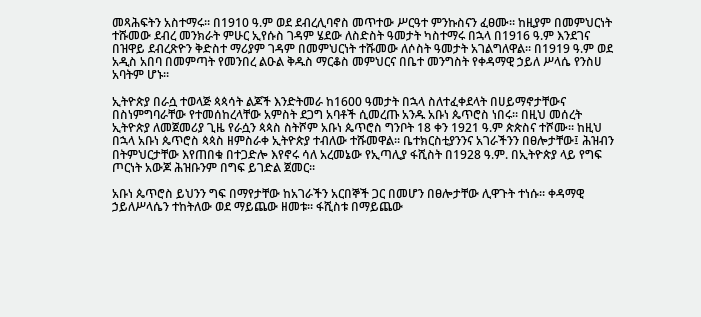መጻሕፍትን አስተማሩ። በ1910 ዓ.ም ወደ ደብረሊባኖስ መጥተው ሥርዓተ ምንኩስናን ፈፀሙ። ከዚያም በመምህርነት ተሹመው ደብረ መንክራት ምሁር ኢየሱስ ገዳም ሄደው ለስድስት ዓመታት ካስተማሩ በኋላ በ1916 ዓ.ም እንደገና በዝዋይ ደብረጽዮን ቅድስተ ማሪያም ገዳም በመምህርነት ተሹመው ለሶስት ዓመታት አገልግለዋል። በ1919 ዓ.ም ወደ አዲስ አበባ በመምጣት የመንበረ ልዑል ቅዱስ ማርቆስ መምህርና በቤተ መንግስት የቀዳማዊ ኃይለ ሥላሴ የንስሀ አባትም ሆኑ።

ኢትዮጵያ በራሷ ተወላጅ ጳጳሳት ልጆች እንድትመራ ከ1600 ዓመታት በኋላ ስለተፈቀደላት በሀይማኖታቸውና በስነምግባራቸው የተመሰከረላቸው አምስት ደጋግ አባቶች ሲመረጡ አንዱ አቡነ ጴጥሮስ ነበሩ። በዚህ መሰረት ኢትዮጵያ ለመጀመሪያ ጊዜ የራሷን ጳጳስ ስትሾም አቡነ ጴጥሮስ ግንቦት 18 ቀን 1921 ዓ.ም ጵጵስና ተሾሙ። ከዚህ በኋላ አቡነ ጴጥሮስ ጳጳስ ዘምስራቀ ኢትዮጵያ ተብለው ተሹመዋል። ቤተክርስቲያንንና አገራችንን በፀሎታቸው፤ ሕዝብን በትምህርታቸው እየጠበቁ በተጋድሎ እየኖሩ ሳለ አረመኔው የኢጣሊያ ፋሺስት በ1928 ዓ.ም. በኢትዮጵያ ላይ የግፍ ጦርነት አውጆ ሕዝቡንም በግፍ ይገድል ጀመር።

አቡነ ጴጥሮስ ይህንን ግፍ በማየታቸው ከአገራችን አርበኞች ጋር በመሆን በፀሎታቸው ሊዋጉት ተነሱ። ቀዳማዊ ኃይለሥላሴን ተከትለው ወደ ማይጨው ዘመቱ። ፋሺስቱ በማይጨው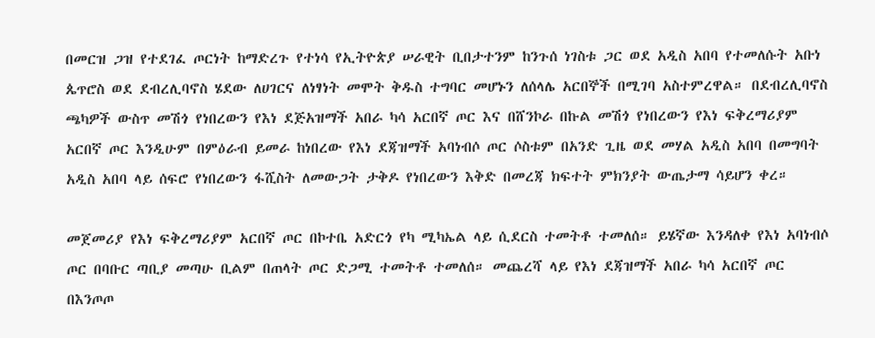በመርዝ ጋዝ የተደገፈ ጦርነት ከማድረጉ የተነሳ የኢትዮጵያ ሠራዊት ቢበታተንም ከንጉሰ ነገስቱ ጋር ወደ አዲስ አበባ የተመለሱት አቡነ ጴጥሮስ ወደ ደብረሊባኖስ ሄደው ለሀገርና ለነፃነት መሞት ቅዱስ ተግባር መሆኑን ለሰላሌ አርበኞች በሚገባ አስተምረዋል። በደብረሊባኖስ ጫካዎች ውስጥ መሽጎ የነበረውን የእነ ደጅአዝማች አበራ ካሳ አርበኛ ጦር እና በሸንኮራ በኩል መሽጎ የነበረውን የእነ ፍቅረማሪያም አርበኛ ጦር እንዲሁም በምዕራብ ይመራ ከነበረው የእነ ደጃዝማች አባነብሶ ጦር ሶስቱም በአንድ ጊዜ ወደ መሃል አዲስ አበባ በመግባት አዲስ አበባ ላይ ሰፍሮ የነበረውን ፋሺስት ለመውጋት ታቅዶ የነበረውን እቅድ በመረጃ ክፍተት ምክንያት ውጤታማ ሳይሆን ቀረ።

መጀመሪያ የእነ ፍቅረማሪያም አርበኛ ጦር በኮተቤ አድርጎ የካ ሚካኤል ላይ ሲደርስ ተመትቶ ተመለሰ። ይሄኛው እንዳለቀ የእነ አባነብሶ ጦር በባቡር ጣቢያ መጣሁ ቢልም በጠላት ጦር ድጋሚ ተመትቶ ተመለሰ። መጨረሻ ላይ የእነ ደጃዝማች አበራ ካሳ አርበኛ ጦር በእንጦጦ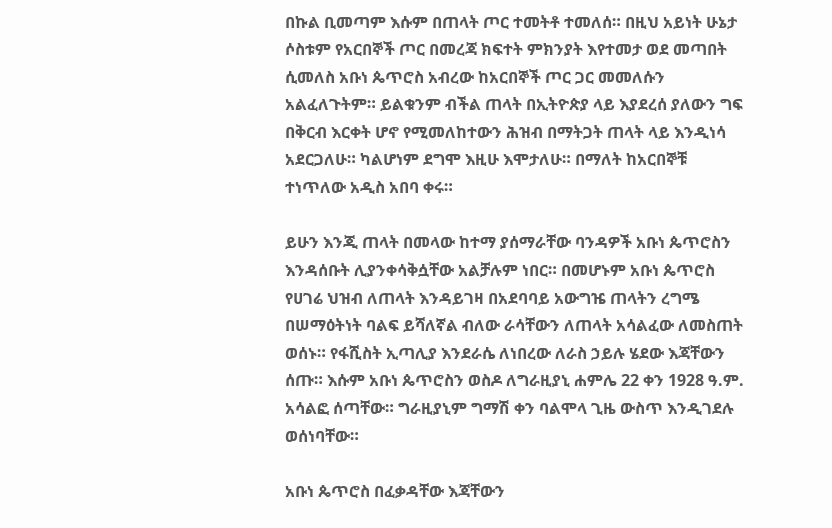በኩል ቢመጣም እሱም በጠላት ጦር ተመትቶ ተመለሰ። በዚህ አይነት ሁኔታ ሶስቱም የአርበኞች ጦር በመረጃ ክፍተት ምክንያት እየተመታ ወደ መጣበት ሲመለስ አቡነ ጴጥሮስ አብረው ከአርበኞች ጦር ጋር መመለሱን አልፈለጉትም። ይልቁንም ብችል ጠላት በኢትዮጵያ ላይ እያደረሰ ያለውን ግፍ በቅርብ እርቀት ሆኖ የሚመለከተውን ሕዝብ በማትጋት ጠላት ላይ እንዲነሳ አደርጋለሁ። ካልሆነም ደግሞ እዚሁ እሞታለሁ። በማለት ከአርበኞቹ ተነጥለው አዲስ አበባ ቀሩ።

ይሁን እንጂ ጠላት በመላው ከተማ ያሰማራቸው ባንዳዎች አቡነ ጴጥሮስን እንዳሰቡት ሊያንቀሳቅሷቸው አልቻሉም ነበር። በመሆኑም አቡነ ጴጥሮስ የሀገሬ ህዝብ ለጠላት እንዳይገዛ በአደባባይ አውግዤ ጠላትን ረግሜ በሠማዕትነት ባልፍ ይሻለኛል ብለው ራሳቸውን ለጠላት አሳልፈው ለመስጠት ወሰኑ። የፋሺስት ኢጣሊያ እንደራሴ ለነበረው ለራስ ኃይሉ ሄደው እጃቸውን ሰጡ። እሱም አቡነ ጴጥሮስን ወስዶ ለግራዚያኒ ሐምሌ 22 ቀን 1928 ዓ.ም. አሳልፎ ሰጣቸው። ግራዚያኒም ግማሽ ቀን ባልሞላ ጊዜ ውስጥ እንዲገደሉ ወሰነባቸው።

አቡነ ጴጥሮስ በፈቃዳቸው እጃቸውን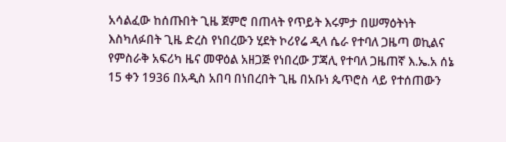አሳልፈው ከሰጡበት ጊዜ ጀምሮ በጠላት የጥይት እሩምታ በሠማዕትነት እስካለፉበት ጊዜ ድረስ የነበረውን ሂደት ኮሪየሬ ዲላ ሴራ የተባለ ጋዜጣ ወኪልና የምስራቅ አፍሪካ ዜና መዋዕል አዘጋጅ የነበረው ፓጃሊ የተባለ ጋዜጠኛ እ.ኤ.አ ሰኔ 15 ቀን 1936 በአዲስ አበባ በነበረበት ጊዜ በአቡነ ጴጥሮስ ላይ የተሰጠውን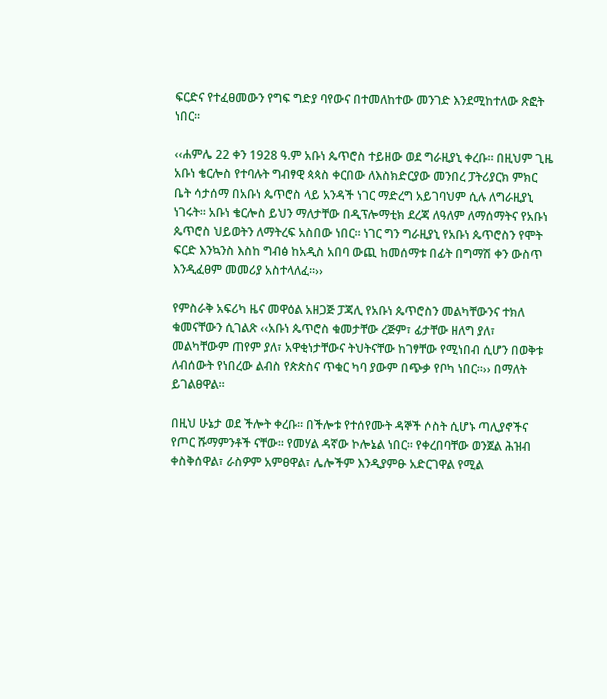ፍርድና የተፈፀመውን የግፍ ግድያ ባየውና በተመለከተው መንገድ እንደሚከተለው ጽፎት ነበር።

‹‹ሐምሌ 22 ቀን 1928 ዓ.ም አቡነ ጴጥሮስ ተይዘው ወደ ግራዚያኒ ቀረቡ። በዚህም ጊዜ አቡነ ቄርሎስ የተባሉት ግብፃዊ ጳጳስ ቀርበው ለእስክድርያው መንበረ ፓትሪያርክ ምክር ቤት ሳታሰማ በአቡነ ጴጥሮስ ላይ አንዳች ነገር ማድረግ አይገባህም ሲሉ ለግራዚያኒ ነገሩት። አቡነ ቄርሎስ ይህን ማለታቸው በዲፕሎማቲክ ደረጃ ለዓለም ለማሰማትና የአቡነ ጴጥሮስ ህይወትን ለማትረፍ አስበው ነበር። ነገር ግን ግራዚያኒ የአቡነ ጴጥሮስን የሞት ፍርድ እንኳንስ እስከ ግብፅ ከአዲስ አበባ ውጪ ከመሰማቱ በፊት በግማሽ ቀን ውስጥ እንዲፈፀም መመሪያ አስተላለፈ።››

የምስራቅ አፍሪካ ዜና መዋዕል አዘጋጅ ፓጃሊ የአቡነ ጴጥሮስን መልካቸውንና ተክለ ቁመናቸውን ሲገልጽ ‹‹አቡነ ጴጥሮስ ቁመታቸው ረጅም፣ ፊታቸው ዘለግ ያለ፣ መልካቸውም ጠየም ያለ፣ አዋቂነታቸውና ትህትናቸው ከገፃቸው የሚነበብ ሲሆን በወቅቱ ለብሰውት የነበረው ልብስ የጵጵስና ጥቁር ካባ ያውም በጭቃ የቦካ ነበር።›› በማለት ይገልፀዋል።

በዚህ ሁኔታ ወደ ችሎት ቀረቡ። በችሎቱ የተሰየሙት ዳኞች ሶስት ሲሆኑ ጣሊያኖችና የጦር ሹማምንቶች ናቸው። የመሃል ዳኛው ኮሎኔል ነበር። የቀረበባቸው ወንጀል ሕዝብ ቀስቅሰዋል፣ ራስዎም አምፀዋል፣ ሌሎችም እንዲያምፁ አድርገዋል የሚል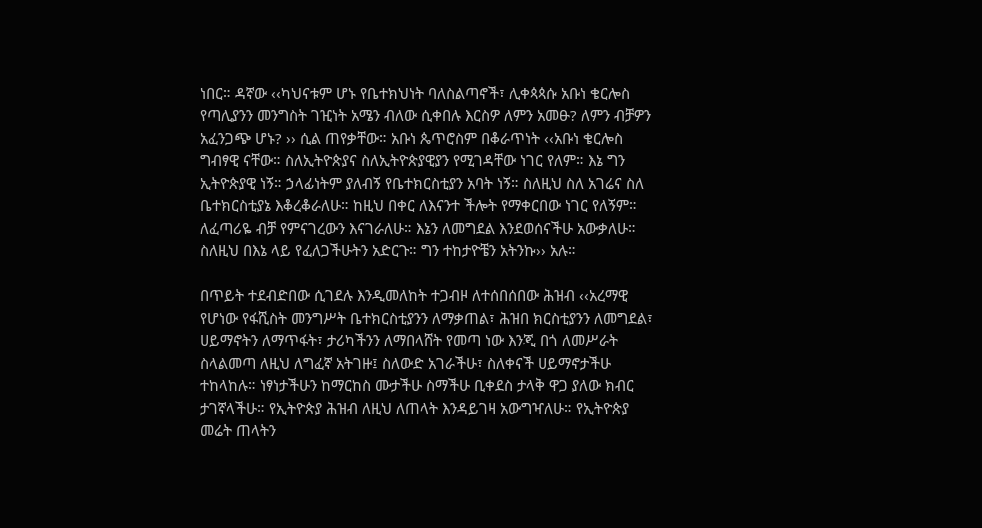ነበር። ዳኛው ‹‹ካህናቱም ሆኑ የቤተክህነት ባለስልጣኖች፣ ሊቀጳጳሱ አቡነ ቄርሎስ የጣሊያንን መንግስት ገዢነት አሜን ብለው ሲቀበሉ እርስዎ ለምን አመፁ? ለምን ብቻዎን አፈንጋጭ ሆኑ? ›› ሲል ጠየቃቸው። አቡነ ጴጥሮስም በቆራጥነት ‹‹አቡነ ቄርሎስ ግብፃዊ ናቸው። ስለኢትዮጵያና ስለኢትዮጵያዊያን የሚገዳቸው ነገር የለም። እኔ ግን ኢትዮጵያዊ ነኝ። ኃላፊነትም ያለብኝ የቤተክርስቲያን አባት ነኝ። ስለዚህ ስለ አገሬና ስለ ቤተክርስቲያኔ እቆረቆራለሁ። ከዚህ በቀር ለእናንተ ችሎት የማቀርበው ነገር የለኝም። ለፈጣሪዬ ብቻ የምናገረውን እናገራለሁ። እኔን ለመግደል እንደወሰናችሁ አውቃለሁ። ስለዚህ በእኔ ላይ የፈለጋችሁትን አድርጉ። ግን ተከታዮቼን አትንኩ›› አሉ።

በጥይት ተደብድበው ሲገደሉ እንዲመለከት ተጋብዞ ለተሰበሰበው ሕዝብ ‹‹አረማዊ የሆነው የፋሺስት መንግሥት ቤተክርስቲያንን ለማቃጠል፣ ሕዝበ ክርስቲያንን ለመግደል፣ ሀይማኖትን ለማጥፋት፣ ታሪካችንን ለማበላሸት የመጣ ነው እንጂ በጎ ለመሥራት ስላልመጣ ለዚህ ለግፈኛ አትገዙ፤ ስለውድ አገራችሁ፣ ስለቀናች ሀይማኖታችሁ ተከላከሉ። ነፃነታችሁን ከማርከስ ሙታችሁ ስማችሁ ቢቀደስ ታላቅ ዋጋ ያለው ክብር ታገኛላችሁ። የኢትዮጵያ ሕዝብ ለዚህ ለጠላት እንዳይገዛ አውግዣለሁ። የኢትዮጵያ መሬት ጠላትን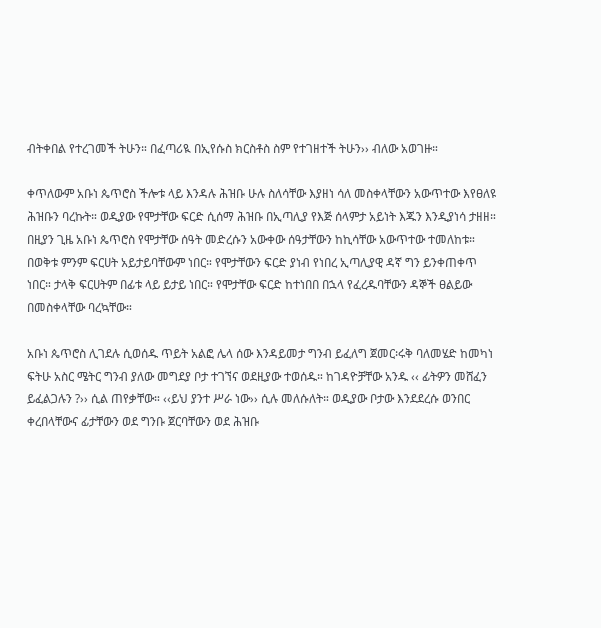ብትቀበል የተረገመች ትሁን። በፈጣሪዪ በኢየሱስ ክርስቶስ ስም የተገዘተች ትሁን›› ብለው አወገዙ።

ቀጥለውም አቡነ ጴጥሮስ ችሎቱ ላይ እንዳሉ ሕዝቡ ሁሉ ስለሳቸው እያዘነ ሳለ መስቀላቸውን አውጥተው እየፀለዩ ሕዝቡን ባረኩት። ወዲያው የሞታቸው ፍርድ ሲሰማ ሕዝቡ በኢጣሊያ የእጅ ሰላምታ አይነት እጁን እንዲያነሳ ታዘዘ። በዚያን ጊዜ አቡነ ጴጥሮስ የሞታቸው ሰዓት መድረሱን አውቀው ሰዓታቸውን ከኪሳቸው አውጥተው ተመለከቱ። በወቅቱ ምንም ፍርሀት አይታይባቸውም ነበር። የሞታቸውን ፍርድ ያነብ የነበረ ኢጣሊያዊ ዳኛ ግን ይንቀጠቀጥ ነበር። ታላቅ ፍርሀትም በፊቱ ላይ ይታይ ነበር። የሞታቸው ፍርድ ከተነበበ በኋላ የፈረዱባቸውን ዳኞች ፀልይው በመስቀላቸው ባረኳቸው።

አቡነ ጴጥሮስ ሊገደሉ ሲወሰዱ ጥይት አልፎ ሌላ ሰው እንዳይመታ ግንብ ይፈለግ ጀመር፡ሩቅ ባለመሄድ ከመካነ ፍትሁ አስር ሜትር ግንብ ያለው መግደያ ቦታ ተገኘና ወደዚያው ተወሰዱ። ከገዳዮቻቸው አንዱ ‹‹ ፊትዎን መሸፈን ይፈልጋሉን ?›› ሲል ጠየቃቸው። ‹‹ይህ ያንተ ሥራ ነው›› ሲሉ መለሱለት። ወዲያው ቦታው እንደደረሱ ወንበር ቀረበላቸውና ፊታቸውን ወደ ግንቡ ጀርባቸውን ወደ ሕዝቡ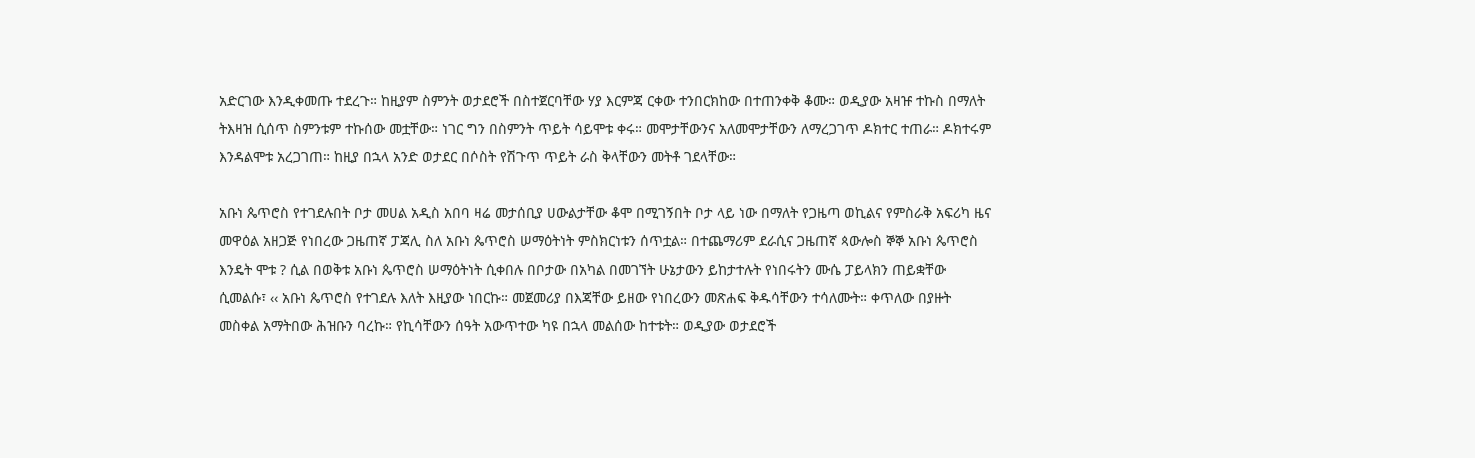አድርገው እንዲቀመጡ ተደረጉ። ከዚያም ስምንት ወታደሮች በስተጀርባቸው ሃያ እርምጃ ርቀው ተንበርክከው በተጠንቀቅ ቆሙ። ወዲያው አዛዡ ተኩስ በማለት ትእዛዝ ሲሰጥ ስምንቱም ተኩሰው መቷቸው። ነገር ግን በስምንት ጥይት ሳይሞቱ ቀሩ። መሞታቸውንና አለመሞታቸውን ለማረጋገጥ ዶክተር ተጠራ። ዶክተሩም እንዳልሞቱ አረጋገጠ። ከዚያ በኋላ አንድ ወታደር በሶስት የሽጉጥ ጥይት ራስ ቅላቸውን መትቶ ገደላቸው።

አቡነ ጴጥሮስ የተገደሉበት ቦታ መሀል አዲስ አበባ ዛሬ መታሰቢያ ሀውልታቸው ቆሞ በሚገኝበት ቦታ ላይ ነው በማለት የጋዜጣ ወኪልና የምስራቅ አፍሪካ ዜና መዋዕል አዘጋጅ የነበረው ጋዜጠኛ ፓጃሊ ስለ አቡነ ጴጥሮስ ሠማዕትነት ምስክርነቱን ሰጥቷል። በተጨማሪም ደራሲና ጋዜጠኛ ጳውሎስ ኞኞ አቡነ ጴጥሮስ እንዴት ሞቱ ? ሲል በወቅቱ አቡነ ጴጥሮስ ሠማዕትነት ሲቀበሉ በቦታው በአካል በመገኘት ሁኔታውን ይከታተሉት የነበሩትን ሙሴ ፓይላክን ጠይቋቸው ሲመልሱ፣ ‹‹ አቡነ ጴጥሮስ የተገደሉ እለት እዚያው ነበርኩ። መጀመሪያ በእጃቸው ይዘው የነበረውን መጽሐፍ ቅዱሳቸውን ተሳለሙት። ቀጥለው በያዙት መስቀል አማትበው ሕዝቡን ባረኩ። የኪሳቸውን ሰዓት አውጥተው ካዩ በኋላ መልሰው ከተቱት። ወዲያው ወታደሮች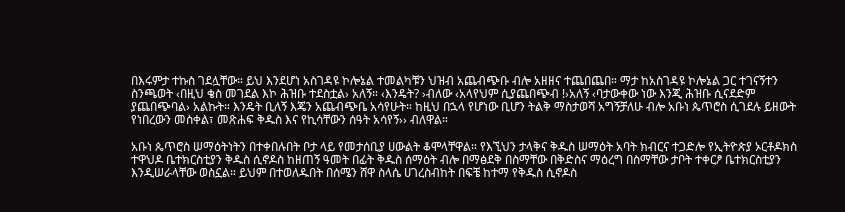በእሩምታ ተኩስ ገደሏቸው። ይህ እንደሆነ አስገዳዩ ኮሎኔል ተመልካቹን ህዝብ አጨብጭቡ ብሎ አዘዘና ተጨበጨበ። ማታ ከአስገዳዩ ኮሎኔል ጋር ተገናኝተን ስንጫወት ‹በዚህ ቄስ መገደል እኮ ሕዝቡ ተደስቷል› አለኝ። ‹እንዴት? ›ብለው ‹አላየህም ሲያጨበጭብ !›አለኝ ‹ባታውቀው ነው እንጂ ሕዝቡ ሲናደድም ያጨበጭባል› አልኩት። እንዴት ቢለኝ እጄን አጨብጭቤ አሳየሁት። ከዚህ በኋላ የሆነው ቢሆን ትልቅ ማስታወሻ አግኝቻለሁ ብሎ አቡነ ጴጥሮስ ሲገደሉ ይዘውት የነበረውን መስቀል፣ መጽሐፍ ቅዱስ እና የኪሳቸውን ሰዓት አሳየኝ›› ብለዋል።

አቡነ ጴጥሮስ ሠማዕትነትን በተቀበሉበት ቦታ ላይ የመታሰቢያ ሀውልት ቆሞላቸዋል። የእኚህን ታላቅና ቅዱስ ሠማዕት አባት ክብርና ተጋድሎ የኢትዮጵያ ኦርቶዶክስ ተዋህዶ ቤተክርስቲያን ቅዱስ ሲኖዶስ ከዘጠኝ ዓመት በፊት ቅዱስ ሰማዕት ብሎ በማፅደቅ በስማቸው በቅድስና ማዕረግ በስማቸው ታቦት ተቀርፆ ቤተክርስቲያን እንዲሠራላቸው ወስኗል። ይህም በተወለዱበት በሰሜን ሸዋ ስላሴ ሀገረስብከት በፍቼ ከተማ የቅዱስ ሲኖዶስ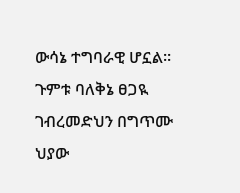ውሳኔ ተግባራዊ ሆኗል። ጉምቱ ባለቅኔ ፀጋዪ ገብረመድህን በግጥሙ ህያው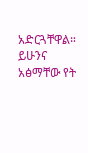አድርጓቸዋል። ይሁንና አፅማቸው የት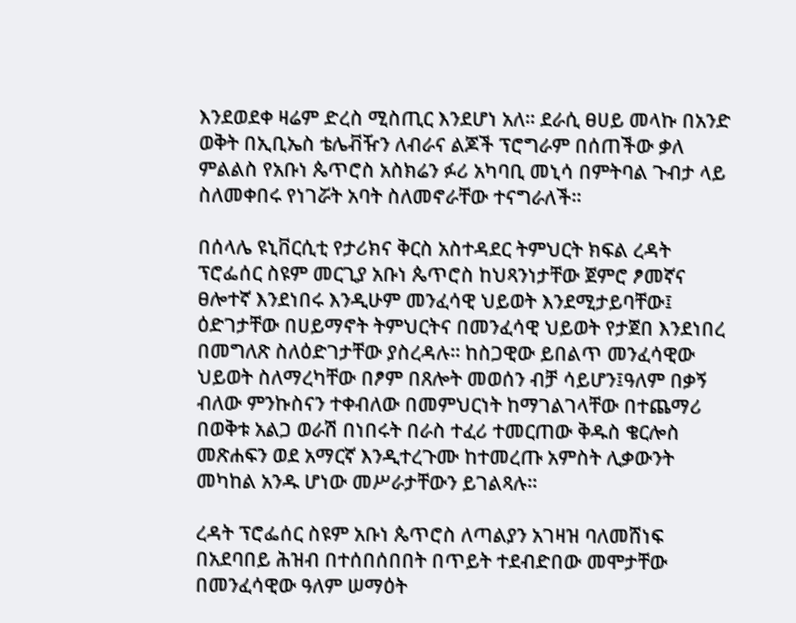እንደወደቀ ዛሬም ድረስ ሚስጢር እንደሆነ አለ። ደራሲ ፀሀይ መላኩ በአንድ ወቅት በኢቢኤስ ቴሌቭዥን ለብራና ልጆች ፕሮግራም በሰጠችው ቃለ ምልልስ የአቡነ ጴጥሮስ አስክሬን ፉሪ አካባቢ መኒሳ በምትባል ጉብታ ላይ ስለመቀበሩ የነገሯት አባት ስለመኖራቸው ተናግራለች።

በሰላሌ ዩኒቨርሲቲ የታሪክና ቅርስ አስተዳደር ትምህርት ክፍል ረዳት ፕሮፌሰር ስዩም መርጊያ አቡነ ጴጥሮስ ከህጻንነታቸው ጀምሮ ፆመኛና ፀሎተኛ እንደነበሩ እንዲሁም መንፈሳዊ ህይወት እንደሚታይባቸው፤ ዕድገታቸው በሀይማኖት ትምህርትና በመንፈሳዊ ህይወት የታጀበ እንደነበረ በመግለጽ ስለዕድገታቸው ያስረዳሉ። ከስጋዊው ይበልጥ መንፈሳዊው ህይወት ስለማረካቸው በፆም በጸሎት መወሰን ብቻ ሳይሆን፤ዓለም በቃኝ ብለው ምንኩስናን ተቀብለው በመምህርነት ከማገልገላቸው በተጨማሪ በወቅቱ አልጋ ወራሽ በነበሩት በራስ ተፈሪ ተመርጠው ቅዱስ ቄርሎስ መጽሐፍን ወደ አማርኛ እንዲተረጉሙ ከተመረጡ አምስት ሊቃውንት መካከል አንዱ ሆነው መሥራታቸውን ይገልጻሉ።

ረዳት ፕሮፌሰር ስዩም አቡነ ጴጥሮስ ለጣልያን አገዛዝ ባለመሸነፍ በአደባበይ ሕዝብ በተሰበሰበበት በጥይት ተደብድበው መሞታቸው በመንፈሳዊው ዓለም ሠማዕት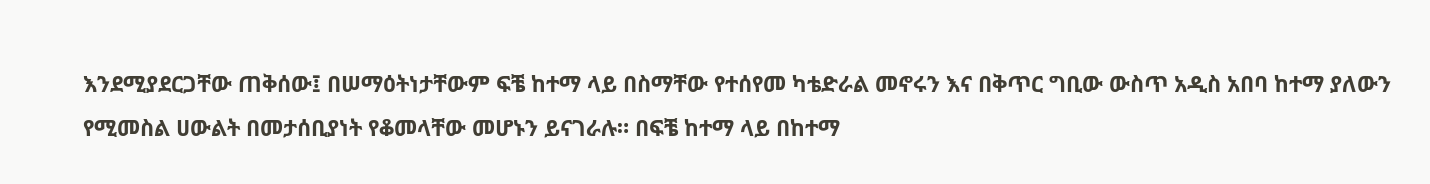እንደሚያደርጋቸው ጠቅሰው፤ በሠማዕትነታቸውም ፍቼ ከተማ ላይ በስማቸው የተሰየመ ካቴድራል መኖሩን እና በቅጥር ግቢው ውስጥ አዲስ አበባ ከተማ ያለውን የሚመስል ሀውልት በመታሰቢያነት የቆመላቸው መሆኑን ይናገራሉ። በፍቼ ከተማ ላይ በከተማ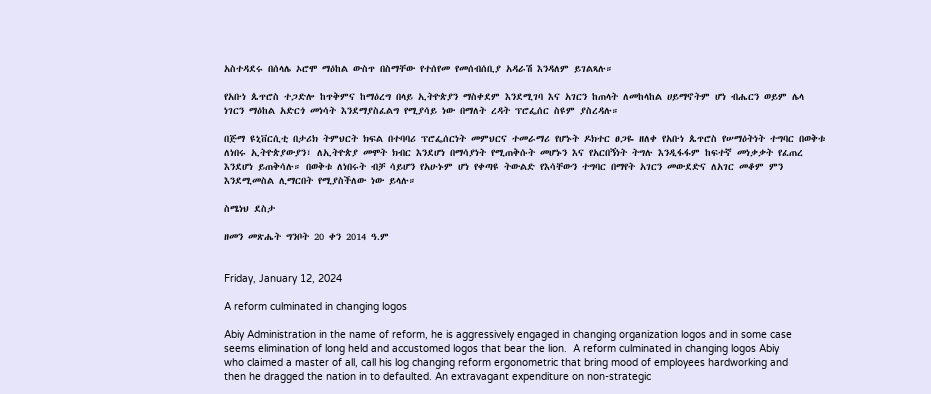አስተዳደሩ በሰላሌ ኦሮሞ ማዕከል ውስጥ በስማቸው የተሰየመ የመሰብሰቢያ አዳራሽ እንዳለም ይገልጻሉ።

የአቡነ ጴጥሮስ ተጋድሎ ከጥቅምና ከማዕረግ በላይ ኢትዮጵያን ማስቀደም እንደሚገባ እና አገርን ከጠላት ለመከላከል ሀይማኖትም ሆነ ብሔርን ወይም ሌላ ነገርን ማዕከል አድርጎ መነሳት እንደማያስፈልግ የሚያሳይ ነው በማለት ረዳት ፕሮፌሰር ስዩም ያስረዳሉ።

በጅማ ዩኒቨርሲቲ በታሪክ ትምህርት ክፍል በተባባሪ ፕሮፌሰርነት መምህርና ተመራማሪ የሆኑት ዶክተር ፀጋዬ ዘለቀ የአቡነ ጴጥሮስ የሠማዕትነት ተግባር በወቅቱ ለነበሩ ኢትዮጵያውያን፣ ለኢትዮጵያ መሞት ክብር እንደሆነ በማሳያነት የሚጠቅሱት መሆኑን እና የአርበኝነት ትግሉ እንዲፋፋም ከፍተኛ መነቃቃት የፈጠረ እንደሆነ ይጠቅሳሉ። በወቅቱ ለነበሩት ብቻ ሳይሆን የአሁኑም ሆነ የቀጣዩ ትውልድ የእሳቸውን ተግባር በማየት አገርን መውደድና ለአገር መቆም ምን እንደሚመስል ሊማርበት የሚያስችለው ነው ይላሉ።

ስሜነህ ደስታ

ዘመን መጽሔት ግንቦት 20 ቀን 2014 ዓ.ም


Friday, January 12, 2024

A reform culminated in changing logos

Abiy Administration in the name of reform, he is aggressively engaged in changing organization logos and in some case seems elimination of long held and accustomed logos that bear the lion.  A reform culminated in changing logos Abiy who claimed a master of all, call his log changing reform ergonometric that bring mood of employees hardworking and then he dragged the nation in to defaulted. An extravagant expenditure on non-strategic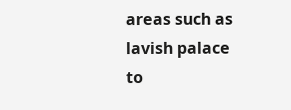areas such as lavish palace to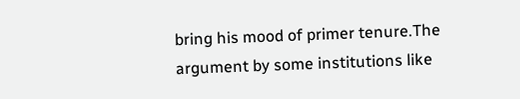bring his mood of primer tenure.The argument by some institutions like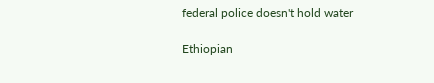federal police doesn't hold water

Ethiopian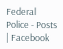Federal Police - Posts | Facebook